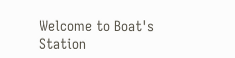Welcome to Boat's Station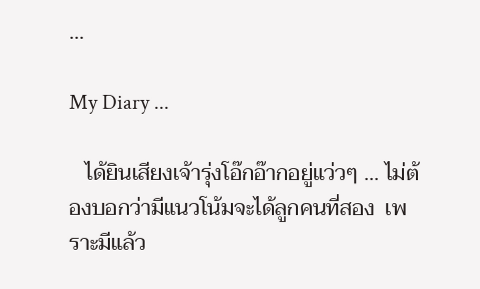...

My Diary ...

   ได้ยินเสียงเจ้ารุ่งโอ๊กอ๊ากอยู่แว่วๆ ... ไม่ต้องบอกว่ามีแนวโน้มจะได้ลูกคนที่สอง  เพราะมีแล้ว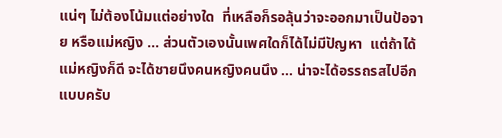แน่ๆ ไม่ต้องโน้มแต่อย่างใด  ที่เหลือก็รอลุ้นว่าจะออกมาเป็นป้อจาย หรือแม่หญิง ... ส่วนตัวเองนั้นเพศใดก็ได้ไม่มีปัญหา  แต่ถ้าได้แม่หญิงก็ดี จะได้ชายนึงคนหญิงคนนึง ... น่าจะได้อรรถรสไปอีกแบบครับ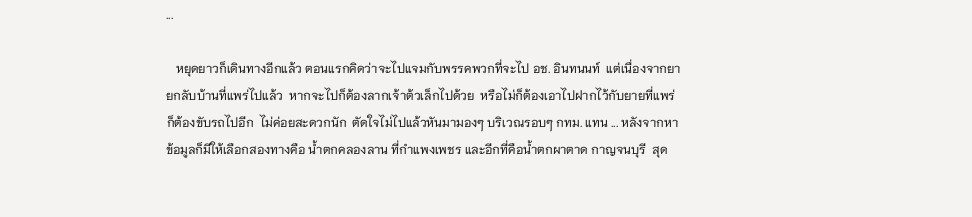...

   หยุดยาวก็เดินทางอีกแล้ว ตอนแรกคิดว่าจะไปแจมกับพรรคพวกที่จะไป อช. อินทนนท์  แต่เนื่องจากยายกลับบ้านที่แพร่ไปแล้ว  หากจะไปก็ต้องลากเจ้าต้วเล็กไปด้วย  หรือไม่ก็ต้องเอาไปฝากไว้กับยายที่แพร่  ก็ต้องขับรถไปอีก  ไม่ค่อยสะดวกนัก  ตัดใจไม่ไปแล้วหันมามองๆ บริเวณรอบๆ กทม. แทน ... หลังจากหาข้อมูลก็มีให้เลือกสองทางคือ น้ำตกคลองลาน ที่กำแพงเพชร และอีกที่คือน้ำตกผาตาด กาญจนบุรี  สุด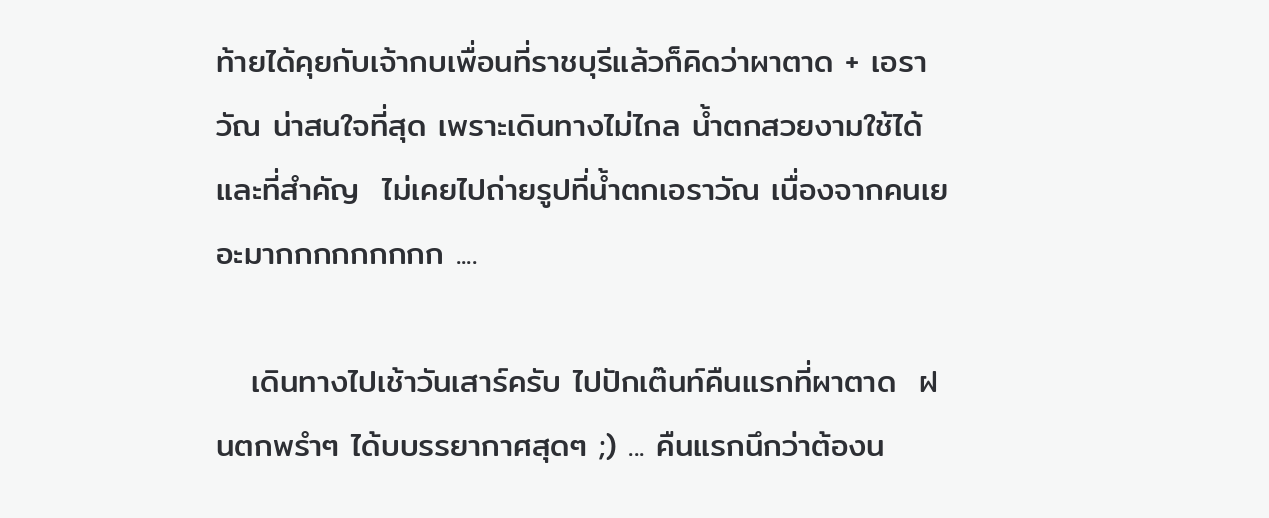ท้ายได้คุยกับเจ้ากบเพื่อนที่ราชบุรีแล้วก็คิดว่าผาตาด + เอราวัณ น่าสนใจที่สุด เพราะเดินทางไม่ไกล น้ำตกสวยงามใช้ได้ และที่สำคัญ  ไม่เคยไปถ่ายรูปที่น้ำตกเอราวัณ เนื่องจากคนเยอะมากกกกกกกกก ....

   เดินทางไปเช้าวันเสาร์ครับ ไปปักเต๊นท์คืนแรกที่ผาตาด  ฝนตกพรำๆ ได้บบรรยากาศสุดๆ ;) ... คืนแรกนึกว่าต้องน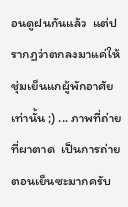อนดูฝนกันแล้ว  แต่ปรากฏว่าตกลงมาแค่ให้ชุ่มเย็นแกผู้พักอาศัยเท่านั้น ;) ... ภาพที่ถ่ายที่ผาตาด  เป็นการถ่ายตอนเย็นซะมากครับ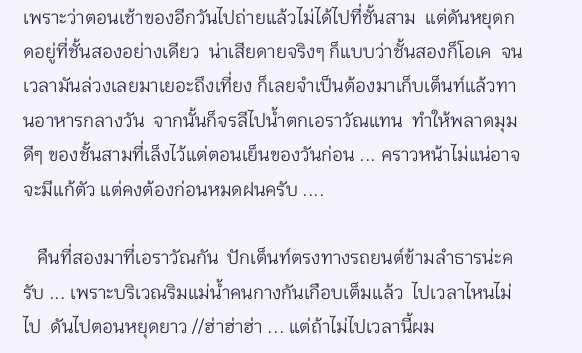เพราะว่าตอนเช้าของอีกวันไปถ่ายแล้วไม่ได้ไปที่ชั้นสาม  แต่ดันหยุดกดอยู่ที่ชั้นสองอย่างเดียว  น่าเสียดายจริงๆ ก็แบบว่าชั้นสองก็โอเค  จนเวลามันล่วงเลยมาเยอะถึงเที่ยง ก็เลยจำเป็นต้องมาเก็บเต็นท์แล้วทานอาหารกลางวัน  จากนั้นก็จรลีไปน้ำตกเอราวัณแทน  ทำให้พลาดมุมดีๆ ของชั้นสามที่เล็งไว้แต่ตอนเย็นของวันก่อน ... คราวหน้าไม่แน่อาจจะมีแก้ตัว แต่คงต้องก่อนหมดฝนครับ ....

   คืนที่สองมาที่เอราวัณกัน  ปักเต็นท์ตรงทางรถยนต์ข้ามลำธารน่ะครับ ... เพราะบริเวณริมแม่น้ำคนกางกันเกือบเต็มแล้ว  ไปเวลาไหนไม่ไป  ดันไปตอนหยุดยาว //ฮ่าฮ่าฮ่า ... แต่ถ้าไม่ไปเวลานี้ผม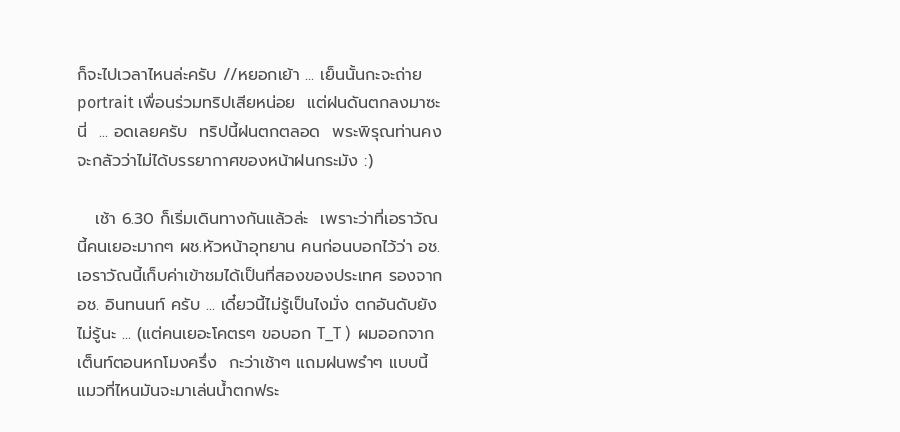ก็จะไปเวลาไหนล่ะครับ //หยอกเย้า ... เย็นนั้นกะจะถ่าย portrait เพื่อนร่วมทริปเสียหน่อย  แต่ฝนดันตกลงมาซะนี่  ... อดเลยครับ  ทริปนี้ฝนตกตลอด  พระพิรุณท่านคงจะกลัวว่าไม่ได้บรรยากาศของหน้าฝนกระมัง :)

   เช้า 6.30 ก็เริ่มเดินทางกันแล้วล่ะ  เพราะว่าที่เอราวัณนี้คนเยอะมากๆ ผช.หัวหน้าอุทยาน คนก่อนบอกไว้ว่า อช.เอราวัณนี้เก็บค่าเข้าชมได้เป็นที่สองของประเทศ รองจาก อช. อินทนนท์ ครับ ... เดี๋ยวนี้ไม่รู้เป็นไงมั่ง ตกอันดับยังไม่รู้นะ ... (แต่คนเยอะโคตรๆ ขอบอก T_T )  ผมออกจากเต็นท์ตอนหกโมงครึ่ง  กะว่าเช้าๆ แถมฝนพรำๆ แบบนี้แมวที่ไหนมันจะมาเล่นน้ำตกฟระ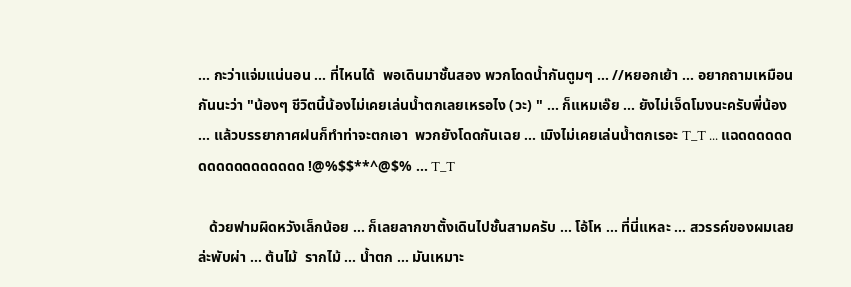... กะว่าแจ่มแน่นอน ... ที่ไหนได้  พอเดินมาชั้นสอง พวกโดดน้ำกันตูมๆ ... //หยอกเย้า ... อยากถามเหมือนกันนะว่า "น้องๆ ชีวิตนี้น้องไม่เคยเล่นน้ำตกเลยเหรอไง (วะ) " ... ก็แหมเอ๊ย ... ยังไม่เจ็ดโมงนะครับพี่น้อง ... แล้วบรรยากาศฝนก็ทำท่าจะตกเอา  พวกยังโดดกันเฉย ... เมิงไม่เคยเล่นน้ำตกเรอะ T_T ... แฉดดดดดดดดดดดดดดดดดด !@%$$**^@$% ... T_T

   ด้วยฟามผิดหวังเล็กน้อย ... ก็เลยลากขาตั้งเดินไปชั้นสามครับ ... โอ้โห ... ที่นี่แหละ ... สวรรค์ของผมเลยล่ะพับผ่า ... ต้นไม้  รากไม้ ... น้ำตก ... มันเหมาะ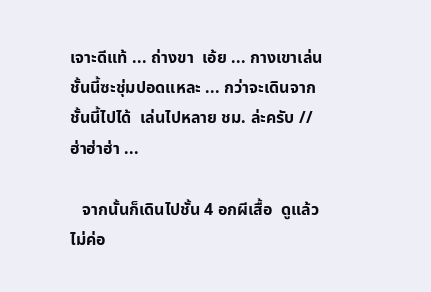เจาะดีแท้ ... ถ่างขา  เอ้ย ... กางเขาเล่นชั้นนี้ซะชุ่มปอดแหละ ... กว่าจะเดินจากชั้นนี้ไปได้  เล่นไปหลาย ชม. ล่ะครับ //ฮ่าฮ่าฮ่า ...

   จากนั้นก็เดินไปชั้น 4 อกผีเสื้อ  ดูแล้วไม่ค่อ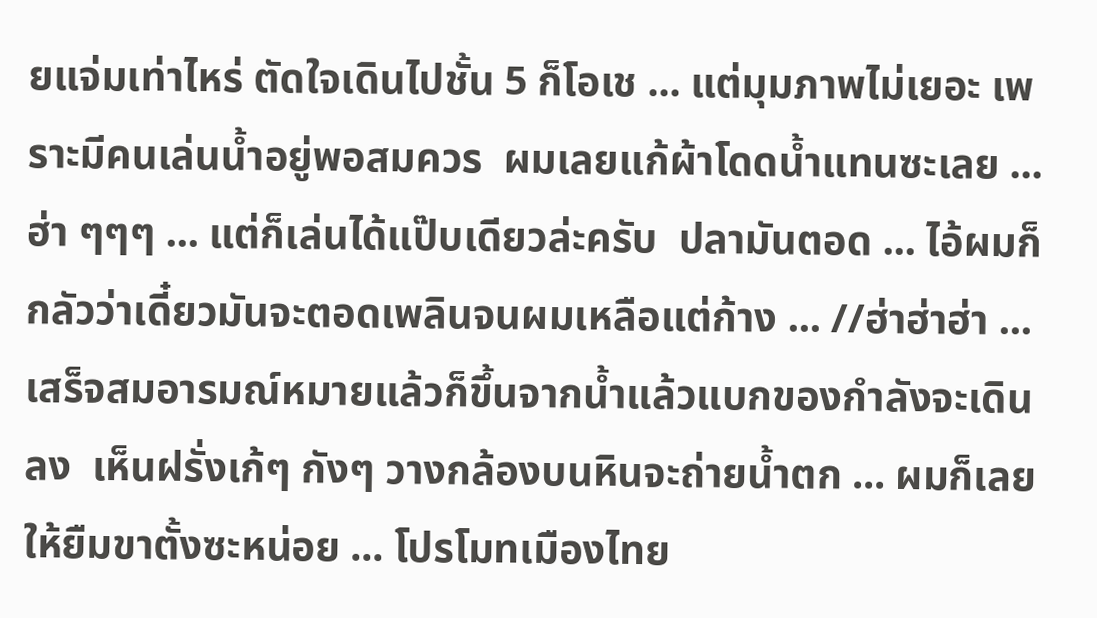ยแจ่มเท่าไหร่ ตัดใจเดินไปชั้น 5 ก็โอเช ... แต่มุมภาพไม่เยอะ เพราะมีคนเล่นน้ำอยู่พอสมควร  ผมเลยแก้ผ้าโดดน้ำแทนซะเลย ... ฮ่า ๆๆๆ ... แต่ก็เล่นได้แป๊บเดียวล่ะครับ  ปลามันตอด ... ไอ้ผมก็กลัวว่าเดี๋ยวมันจะตอดเพลินจนผมเหลือแต่ก้าง ... //ฮ่าฮ่าฮ่า ... เสร็จสมอารมณ์หมายแล้วก็ขึ้นจากน้ำแล้วแบกของกำลังจะเดินลง  เห็นฝรั่งเก้ๆ กังๆ วางกล้องบนหินจะถ่ายน้ำตก ... ผมก็เลยให้ยืมขาตั้งซะหน่อย ... โปรโมทเมืองไทย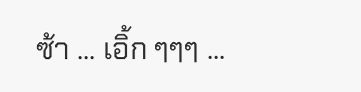ซ้า ... เอิ้ก ๆๆๆ ...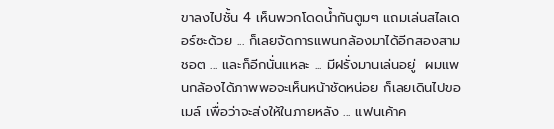ขาลงไปชั้น 4 เห็นพวกโดดน้ำกันตูมๆ แถมเล่นสไลเดอร์ซะด้วย ... ก็เลยจัดการแพนกล้องมาได้อีกสองสามชอต ... และก็อีกนั่นแหละ ... มีฝรั่งมานเล่นอยู่  ผมแพนกล้องได้ภาพพอจะเห็นหน้าชัดหน่อย ก็เลยเดินไปขอเมล์ เพื่อว่าจะส่งให้ในภายหลัง ... แฟนเค้าค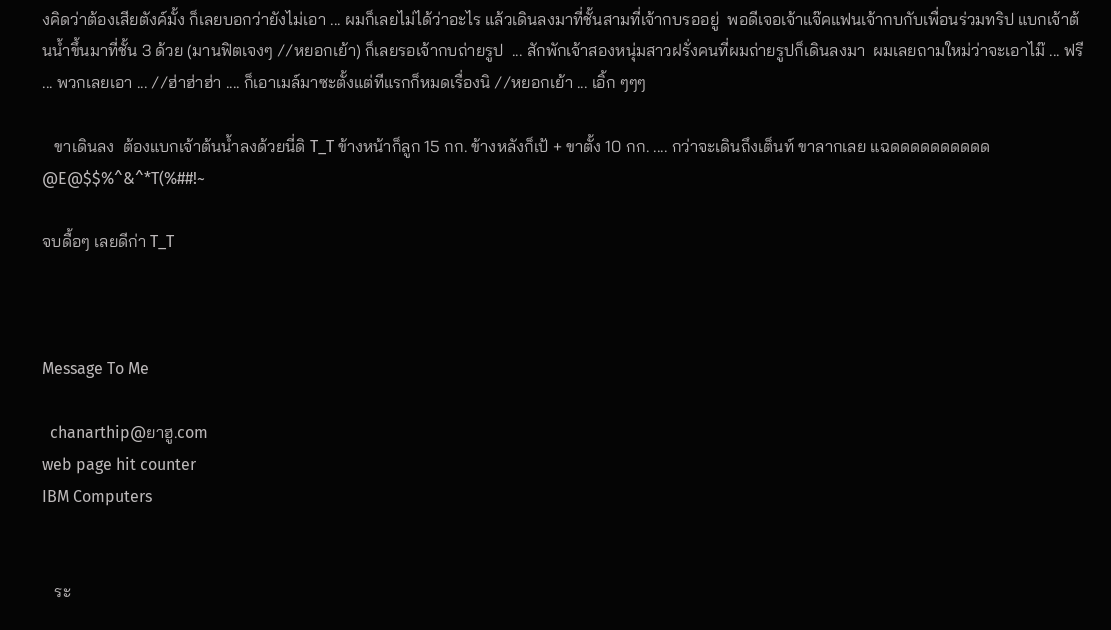งคิดว่าต้องเสียตังค์มั้ง ก็เลยบอกว่ายังไม่เอา ... ผมก็เลยไม่ได้ว่าอะไร แล้วเดินลงมาที่ชั้นสามที่เจ้ากบรออยู่  พอดีเจอเจ้าแจ๊คแฟนเจ้ากบกับเพื่อนร่วมทริป แบกเจ้าต้นน้ำขึ้นมาที่ชั้น 3 ด้วย (มานฟิตเจงๆ //หยอกเย้า) ก็เลยรอเจ้ากบถ่ายรูป  ... สักพักเจ้าสองหนุ่มสาวฝรั่งคนที่ผมถ่ายรูปก็เดินลงมา  ผมเลยถามใหม่ว่าจะเอาไม๊ ... ฟรี ... พวกเลยเอา ... //ฮ่าฮ่าฮ่า .... ก็เอาเมล์มาซะตั้งแต่ทีแรกก็หมดเรื่องนิ //หยอกเย้า ... เอิ้ก ๆๆๆ

   ขาเดินลง  ต้องแบกเจ้าต้นน้ำลงด้วยนี่ดิ T_T ข้างหน้าก็ลูก 15 กก. ข้างหลังก็เป้ + ขาตั้ง 10 กก. .... กว่าจะเดินถึงเต็นท์ ขาลากเลย แฉดดดดดดดดดด @E@$$%^&^*T(%##!~

จบดื้อๆ เลยดีก่า T_T



Message To Me

  chanarthip@ยาฮู.com
web page hit counter
IBM Computers


   ระ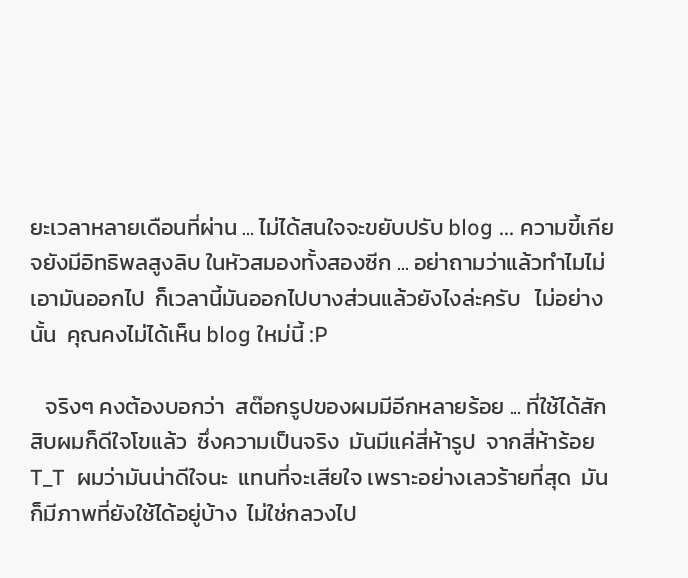ยะเวลาหลายเดือนที่ผ่าน ... ไม่ได้สนใจจะขยับปรับ blog ... ความขี้เกียจยังมีอิทธิพลสูงลิบ ในหัวสมองทั้งสองซีก ... อย่าถามว่าแล้วทำไมไม่เอามันออกไป  ก็เวลานี้มันออกไปบางส่วนแล้วยังไงล่ะครับ   ไม่อย่างนั้น  คุณคงไม่ได้เห็น blog ใหม่นี้ :P

   จริงๆ คงต้องบอกว่า  สต๊อกรูปของผมมีอีกหลายร้อย ... ที่ใช้ได้สักสิบผมก็ดีใจโขแล้ว  ซึ่งความเป็นจริง  มันมีแค่สี่ห้ารูป  จากสี่ห้าร้อย T_T  ผมว่ามันน่าดีใจนะ  แทนที่จะเสียใจ เพราะอย่างเลวร้ายที่สุด  มันก็มีภาพที่ยังใช้ได้อยู่บ้าง  ไม่ใช่กลวงไป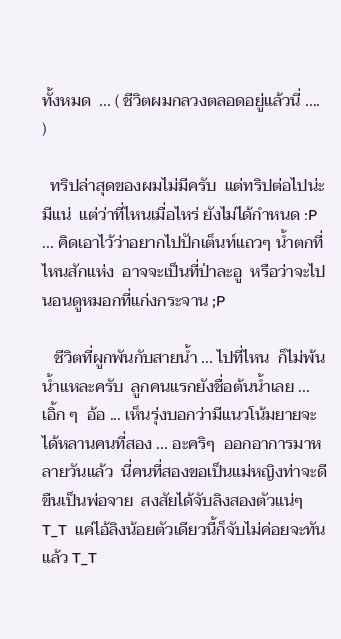ทั้งหมด  ... ( ชีวิตผมกลวงตลอดอยู่แล้วนี่ .... )

  ทริปล่าสุดของผมไม่มีครับ  แต่ทริปต่อไปน่ะมีแน่  แต่ว่าที่ไหนเมื่อไหร่ ยังไม่ได้กำหนด :P ... คิดเอาไว้ว่าอยากไปปักเต็นท์แถวๆ น้ำตกที่ไหนสักแห่ง  อาจจะเป็นที่ป่าละอู  หรือว่าจะไปนอนดูหมอกที่แก่งกระจาน ;P

   ชีวิตที่ผูกพันกับสายน้ำ ... ไปที่ไหน  ก็ไม่พ้นน้ำแหละครับ  ลูกคนแรกยังชื่อต้นน้ำเลย ... เอิ้ก ๆ  อ้อ ... เห็นรุ่งบอกว่ามีแนวโน้มยายจะได้หลานคนที่สอง ... อะคริๆ  ออกอาการมาหลายวันแล้ว  นี่คนที่สองขอเป็นแม่หญิงท่าจะดี  ขืนเป็นพ่อจาย  สงสัยได้จับลิงสองตัวแน่ๆ T_T  แค่ไอ้ลิงน้อยตัวเดียวนี้ก็จับไม่ค่อยจะทันแล้ว T_T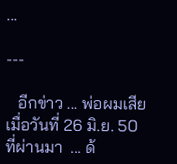...

---

   อีกข่าว ... พ่อผมเสียเมื่อวันที่ 26 มิ.ย. 50 ที่ผ่านมา  ... ด้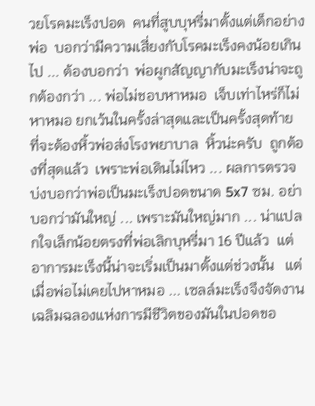วยโรคมะเร็งปอด  คนที่สูบบุหรี่มาตั้งแต่เด็กอย่างพ่อ  บอกว่ามีความเสี่ยงกับโรคมะเร็งคงน้อยเกินไป ... ต้องบอกว่า  พ่อผูกสัญญากับมะเร็งน่าจะถูกต้องกว่า ... พ่อไม่ชอบหาหมอ  เจ็บเท่าไหร่ก็ไม่หาหมอ ยกเว้นในครั้งล่าสุดและเป็นครั้งสุดท้าย  ที่จะต้องหิ้วพ่อส่งโรงพยาบาล  หิ้วน่ะครับ  ถูกต้องที่สุดแล้ว  เพราะพ่อเดินไม่ไหว ... ผลการตรวจ  บ่งบอกว่าพ่อเป็นมะเร็งปอดขนาด 5x7 ซม. อย่าบอกว่ามันใหญ่ ... เพราะมันใหญ่มาก ... น่าแปลกใจเล็กน้อยตรงที่พ่อเลิกบุหรี่มา 16 ปีแล้ว  แต่อาการมะเร็งนี้น่าจะเริ่มเป็นมาตั้งแต่ช่วงนั้น   แต่เมื่อพ่อไม่เคยไปหาหมอ ... เซลล์มะเร็งจึงจัดงานเฉลิมฉลองแห่งการมีชีวิตของมันในปอดขอ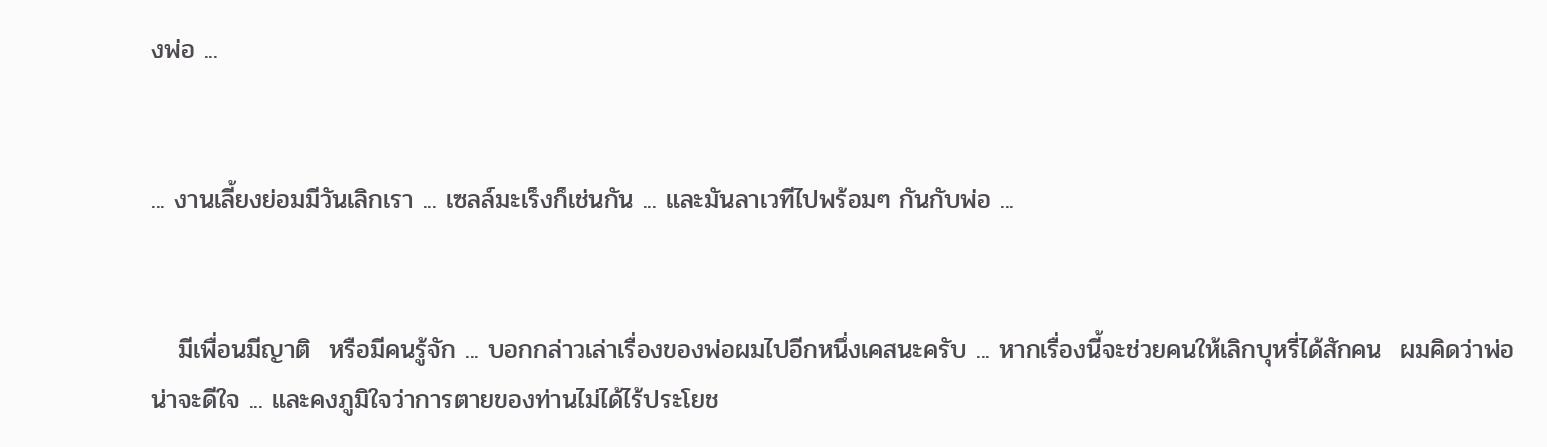งพ่อ ...


... งานเลี้ยงย่อมมีวันเลิกเรา ... เซลล์มะเร็งก็เช่นกัน ... และมันลาเวทีไปพร้อมๆ กันกับพ่อ ...


   มีเพื่อนมีญาติ  หรือมีคนรู้จัก ... บอกกล่าวเล่าเรื่องของพ่อผมไปอีกหนึ่งเคสนะครับ ... หากเรื่องนี้จะช่วยคนให้เลิกบุหรี่ได้สักคน  ผมคิดว่าพ่อน่าจะดีใจ ... และคงภูมิใจว่าการตายของท่านไม่ได้ไร้ประโยช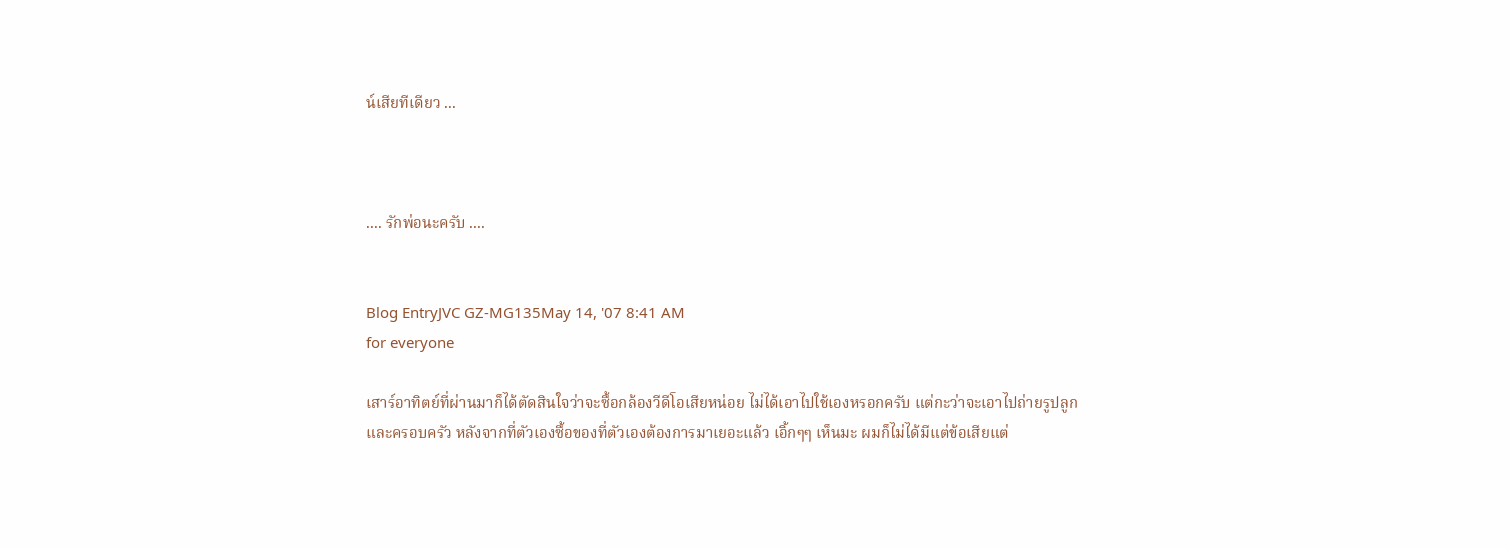น์เสียทีเดียว ...



.... รักพ่อนะครับ ....


Blog EntryJVC GZ-MG135May 14, '07 8:41 AM
for everyone

เสาร์อาทิตย์ที่ผ่านมาก็ได้ตัดสินใจว่าจะซื้อกล้องวีดีโอเสียหน่อย ไม่ได้เอาไปใช้เองหรอกครับ แต่กะว่าจะเอาไปถ่ายรูปลูกและครอบครัว หลังจากที่ตัวเองซื้อของที่ตัวเองต้องการมาเยอะแล้ว เอิ้กๆๆ เห็นมะ ผมก็ไม่ได้มีแต่ข้อเสียแต่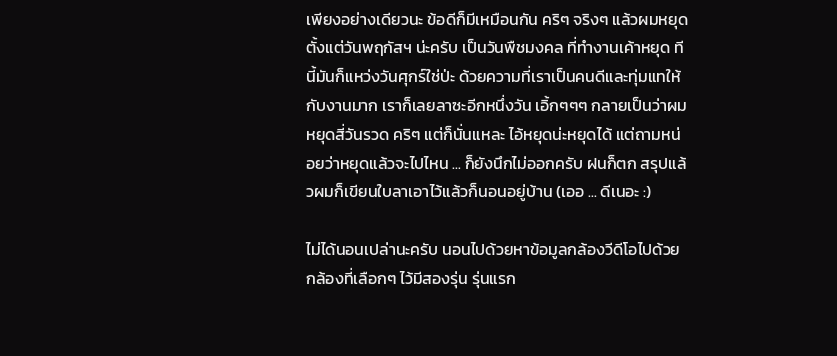เพียงอย่างเดียวนะ ข้อดีก็มีเหมือนกัน คริๆ จริงๆ แล้วผมหยุดตั้งแต่วันพฤกัสฯ น่ะครับ เป็นวันพืชมงคล ที่ทำงานเค้าหยุด ทีนี้มันก็แหว่งวันศุกร์ใช่ป่ะ ด้วยความที่เราเป็นคนดีและทุ่มแทให้กับงานมาก เราก็เลยลาซะอีกหนึ่งวัน เอิ้กๆๆๆ กลายเป็นว่าผมหยุดสี่วันรวด คริๆ แต่ก็นั่นแหละ ไอ้หยุดน่ะหยุดได้ แต่ถามหน่อยว่าหยุดแล้วจะไปไหน ... ก็ยังนึกไม่ออกครับ ฝนก็ตก สรุปแล้วผมก็เขียนใบลาเอาไว้แล้วก็นอนอยู่บ้าน (เออ ... ดีเนอะ :)

ไม่ได้นอนเปล่านะครับ นอนไปด้วยหาข้อมูลกล้องวีดีโอไปด้วย กล้องที่เลือกๆ ไว้มีสองรุ่น รุ่นแรก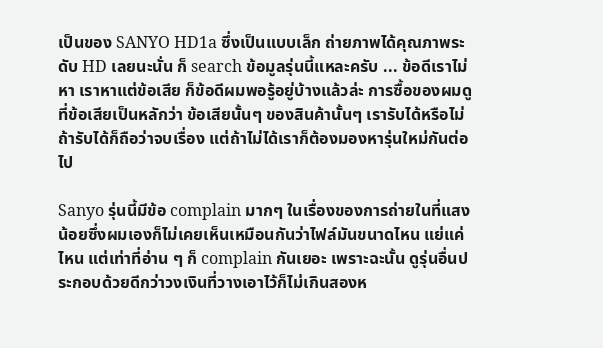เป็นของ SANYO HD1a ซึ่งเป็นแบบเล็ก ถ่ายภาพได้คุณภาพระดับ HD เลยนะนั่น ก็ search ข้อมูลรุ่นนี้แหละครับ ... ข้อดีเราไม่หา เราหาแต่ข้อเสีย ก็ข้อดีผมพอรู้อยู่บ้างแล้วล่ะ การซื้อของผมดูที่ข้อเสียเป็นหลักว่า ข้อเสียนั้นๆ ของสินค้านั้นๆ เรารับได้หรือไม่ ถ้ารับได้ก็ถือว่าจบเรื่อง แต่ถ้าไม่ได้เราก็ต้องมองหารุ่นใหม่กันต่อไป

Sanyo รุ่นนี้มีข้อ complain มากๆ ในเรื่องของการถ่ายในที่แสงน้อยซึ่งผมเองก็ไม่เคยเห็นเหมือนกันว่าไฟล์มันขนาดไหน แย่แค่ไหน แต่เท่าที่อ่าน ๆ ก็ complain กันเยอะ เพราะฉะนั้น ดูรุ่นอื่นประกอบด้วยดีกว่าวงเงินที่วางเอาไว้ก็ไม่เกินสองห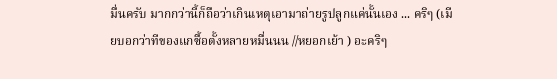มื่นครับ มากกว่านี้ก็ถือว่าเกินเหตุเอามาถ่ายรูปลูกแค่นั้นเอง ... คริๆ (เมียบอกว่าทีของแกซื้อตั้งหลายหมื่นนน //หยอกเย้า ) อะคริๆ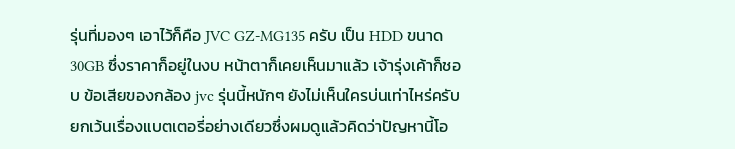รุ่นที่มองๆ เอาไว้ก็คือ JVC GZ-MG135 ครับ เป็น HDD ขนาด 30GB ซึ่งราคาก็อยู่ในงบ หน้าตาก็เคยเห็นมาแล้ว เจ้ารุ่งเค้าก็ชอบ ข้อเสียของกล้อง jvc รุ่นนี้หนักๆ ยังไม่เห็นใครบ่นเท่าไหร่ครับ ยกเว้นเรื่องแบตเตอรี่อย่างเดียวซึ่งผมดูแล้วคิดว่าปัญหานี้โอ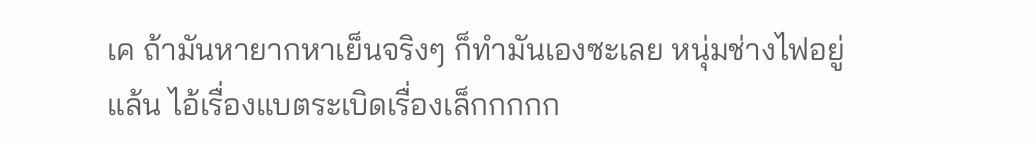เค ถ้ามันหายากหาเย็นจริงๆ ก็ทำมันเองซะเลย หนุ่มช่างไฟอยู่แล้น ไอ้เรื่องแบตระเบิดเรื่องเล็กกกกก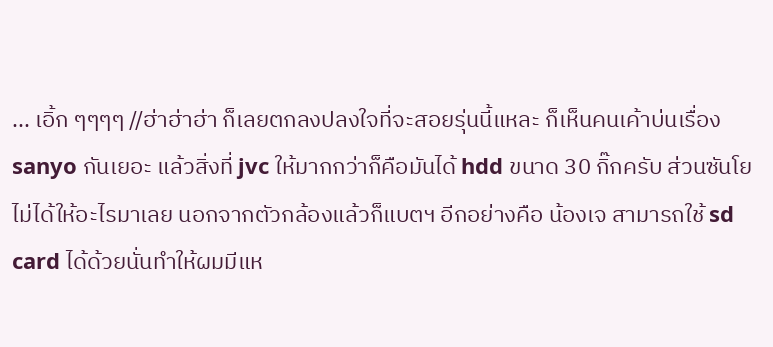... เอิ้ก ๆๆๆๆ //ฮ่าฮ่าฮ่า ก็เลยตกลงปลงใจที่จะสอยรุ่นนี้แหละ ก็เห็นคนเค้าบ่นเรื่อง sanyo กันเยอะ แล้วสิ่งที่ jvc ให้มากกว่าก็คือมันได้ hdd ขนาด 30 กิ๊กครับ ส่วนซันโย ไม่ได้ให้อะไรมาเลย นอกจากตัวกล้องแล้วก็แบตฯ อีกอย่างคือ น้องเจ สามารถใช้ sd card ได้ด้วยนั่นทำให้ผมมีแห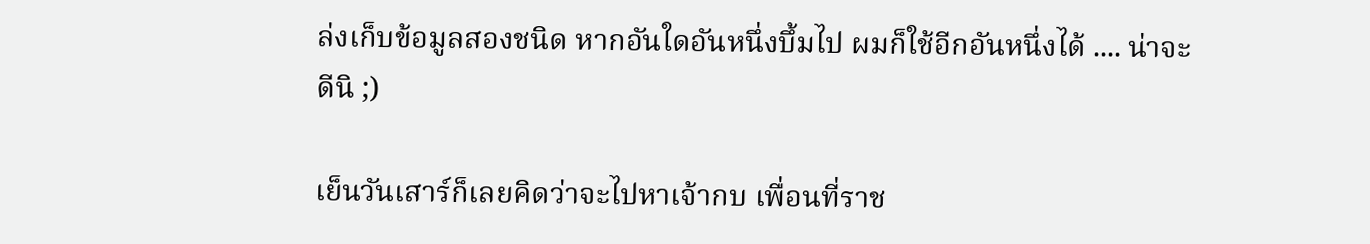ล่งเก็บข้อมูลสองชนิด หากอันใดอันหนึ่งบึ้มไป ผมก็ใช้อีกอันหนึ่งได้ .... น่าจะดีนิ ;)

เย็นวันเสาร์ก็เลยคิดว่าจะไปหาเจ้ากบ เพื่อนที่ราช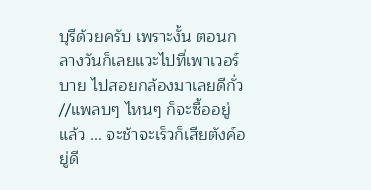บุรีด้วยครับ เพราะงั้น ตอนกลางวันก็เลยแวะไปที่เพาเวอร์บาย ไปสอยกล้องมาเลยดีกั่ว //แพลบๆ ไหนๆ ก็จะซื้ออยู่แล้ว ... จะช้าจะเร็วก็เสียตังค์อยู่ดี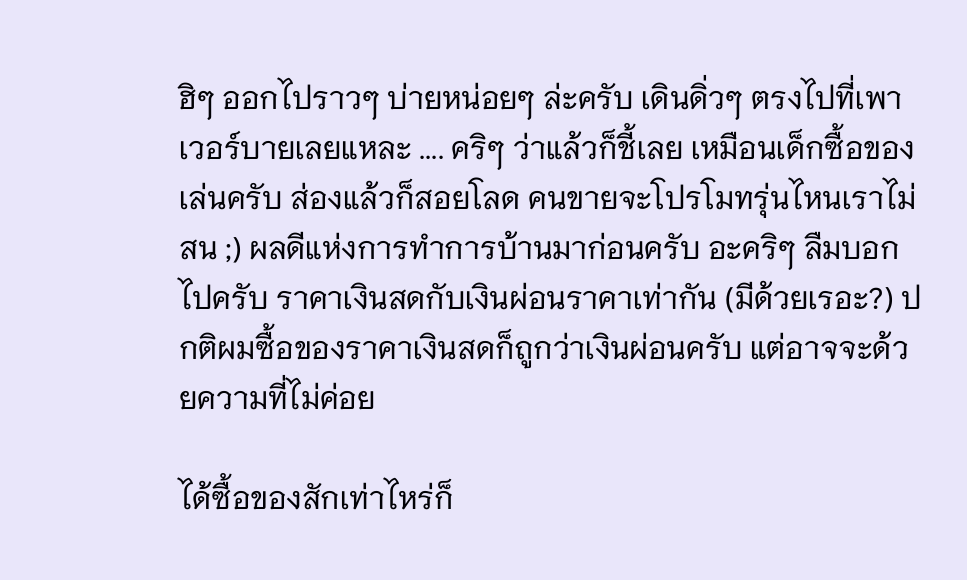ฮิๆ ออกไปราวๆ บ่ายหน่อยๆ ล่ะครับ เดินดิ่วๆ ตรงไปที่เพาเวอร์บายเลยแหละ .... คริๆ ว่าแล้วก็ชี้เลย เหมือนเด็กซื้อของเล่นครับ ส่องแล้วก็สอยโลด คนขายจะโปรโมทรุ่นไหนเราไม่สน ;) ผลดีแห่งการทำการบ้านมาก่อนครับ อะคริๆ ลืมบอกไปครับ ราคาเงินสดกับเงินผ่อนราคาเท่ากัน (มีด้วยเรอะ?) ปกติผมซื้อของราคาเงินสดก็ถูกว่าเงินผ่อนครับ แต่อาจจะด้วยความที่ไม่ค่อย

ได้ซื้อของสักเท่าไหร่ก็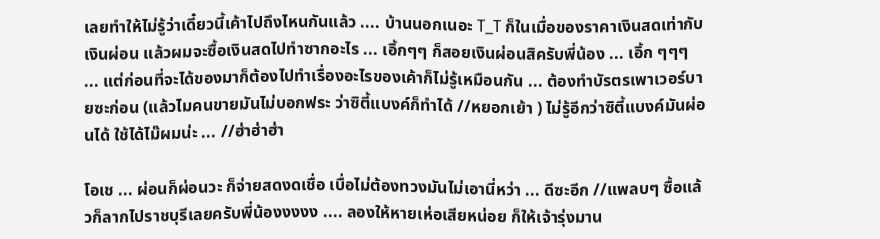เลยทำให้ไม่รู้ว่าเดี๋ยวนี้เค้าไปถึงไหนกันแล้ว .... บ้านนอกเนอะ T_T ก็ในเมื่อของราคาเงินสดเท่ากับเงินผ่อน แล้วผมจะซื้อเงินสดไปทำซากอะไร ... เอิ้กๆๆ ก็สอยเงินผ่อนสิครับพี่น้อง ... เอิ้ก ๆๆๆ ... แต่ก่อนที่จะได้ของมาก็ต้องไปทำเรื่องอะไรของเค้าก็ไม่รู้เหมือนกัน ... ต้องทำบัรตรเพาเวอร์บายซะก่อน (แล้วไมคนขายมันไม่บอกฟระ ว่าซิตี้แบงค์ก็ทำได้ //หยอกเย้า ) ไม่รู้อีกว่าซิตี้แบงค์มันผ่อนได้ ใช้ได้ไม๊ผมน่ะ ... //ฮ่าฮ่าฮ่า

โอเช ... ผ่อนก็ผ่อนวะ ก็จ่ายสดงดเชื่อ เบื่อไม่ต้องทวงมันไม่เอานี่หว่า ... ดีซะอีก //แพลบๆ ซื้อแล้วก็ลากไปราชบุรีเลยครับพี่น้องงงงง .... ลองให้หายเห่อเสียหน่อย ก็ให้เจ้ารุ่งมาน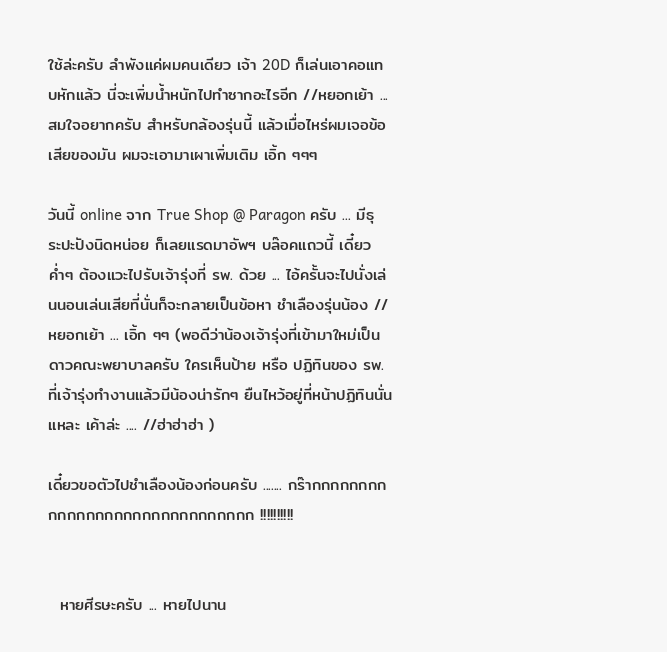ใช้ล่ะครับ ลำพังแค่ผมคนเดียว เจ้า 20D ก็เล่นเอาคอแทบหักแล้ว นี่จะเพิ่มน้ำหนักไปทำซากอะไรอีก //หยอกเย้า ... สมใจอยากครับ สำหรับกล้องรุ่นนี้ แล้วเมื่อไหร่ผมเจอข้อเสียของมัน ผมจะเอามาเผาเพิ่มเติม เอิ้ก ๆๆๆ

วันนี้ online จาก True Shop @ Paragon ครับ ... มีธุระปะปังนิดหน่อย ก็เลยแรดมาอัพฯ บล๊อคแถวนี้ เดี๋ยวค่ำๆ ต้องแวะไปรับเจ้ารุ่งที่ รพ. ด้วย ... ไอ้ครั้นจะไปนั่งเล่นนอนเล่นเสียที่นั่นก็จะกลายเป็นข้อหา ชำเลืองรุ่นน้อง //หยอกเย้า ... เอิ้ก ๆๆ (พอดีว่าน้องเจ้ารุ่งที่เข้ามาใหม่เป็นดาวคณะพยาบาลครับ ใครเห็นป้าย หรือ ปฏิทินของ รพ. ที่เจ้ารุ่งทำงานแล้วมีน้องน่ารักๆ ยืนไหว้อยู่ที่หน้าปฏิทินนั่นแหละ เค้าล่ะ .... //ฮ่าฮ่าฮ่า )

เดี๋ยวขอตัวไปชำเลืองน้องก่อนครับ ....... กร๊ากกกกกกกกกกกกกกกกกกกกกกกกกกกกกก !!!!!!!!!!


  หายศีรษะครับ ... หายไปนาน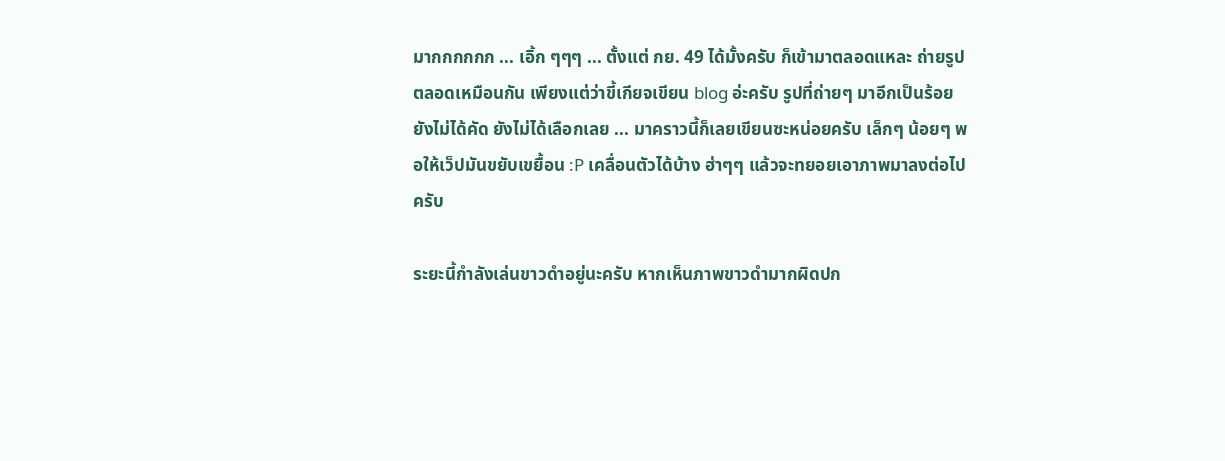มากกกกกก ... เอิ้ก ๆๆๆ ... ตั้งแต่ กย. 49 ได้มั้งครับ ก็เข้ามาตลอดแหละ ถ่ายรูปตลอดเหมือนกัน เพียงแต่ว่าขี้เกียจเขียน blog อ่ะครับ รูปที่ถ่ายๆ มาอีกเป็นร้อยยังไม่ได้คัด ยังไม่ได้เลือกเลย ... มาคราวนี้ก็เลยเขียนซะหน่อยครับ เล็กๆ น้อยๆ พอให้เว็ปมันขยับเขยื้อน :P เคลื่อนตัวได้บ้าง ฮ่าๆๆ แล้วจะทยอยเอาภาพมาลงต่อไปครับ

ระยะนี้กำลังเล่นขาวดำอยู่นะครับ หากเห็นภาพขาวดำมากผิดปก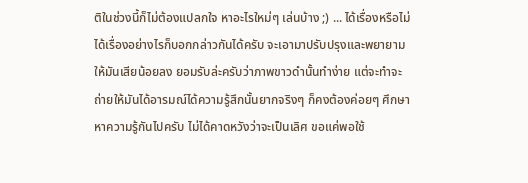ติในช่วงนี้ก็ไม่ต้องแปลกใจ หาอะไรใหม่ๆ เล่นบ้าง ;) ... ได้เรื่องหรือไม่ได้เรื่องอย่างไรก็บอกกล่าวกันได้ครับ จะเอามาปรับปรุงและพยายามให้มันเสียน้อยลง ยอมรับล่ะครับว่าภาพขาวดำนั้นทำง่าย แต่จะทำจะถ่ายให้มันได้อารมณ์ได้ความรู้สึกนั้นยากจริงๆ ก็คงต้องค่อยๆ ศึกษาหาความรู้กันไปครับ ไม่ได้คาดหวังว่าจะเป็นเลิศ ขอแค่พอใช้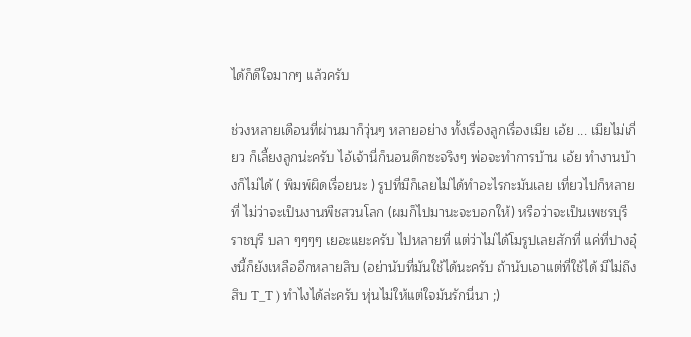ได้ก็ดีใจมากๆ แล้วครับ

ช่วงหลายเดือนที่ผ่านมาก็วุ่นๆ หลายอย่าง ทั้งเรื่องลูกเรื่องเมีย เอ้ย ... เมียไม่เกี่ยว ก็เลี้ยงลูกน่ะครับ ไอ้เจ้านี่ก็นอนดึกซะจริงๆ พ่อจะทำการบ้าน เอ้ย ทำงานบ้างก็ไม่ได้ ( พิมพ์ผิดเรื่อยนะ ) รูปที่มีก็เลยไม่ได้ทำอะไรกะมันเลย เที่ยวไปก็หลายที่ ไม่ว่าจะเป็นงานพืชสวนโลก (ผมก็ไปมานะจะบอกให้) หรือว่าจะเป็นเพชรบุรี ราชบุรี บลา ๆๆๆๆ เยอะแยะครับ ไปหลายที่ แต่ว่าไม่ได้โมรูปเลยสักที่ แค่ที่ปางอุ๋งนี้ก็ยังเหลืออีกหลายสิบ (อย่านับที่มันใช้ได้นะครับ ถ้านับเอาแต่ที่ใช้ได้ มีไม่ถึงสิบ T_T ) ทำไงได้ล่ะครับ หุ่นไม่ให้แต่ใจมันรักนี่นา ;)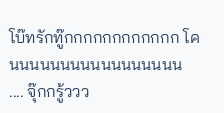โบ๊ทรักทู๊กกกกกกกกกกกก โคนนนนนนนนนนนนนนนนน .... จุ๊กกรู้ววว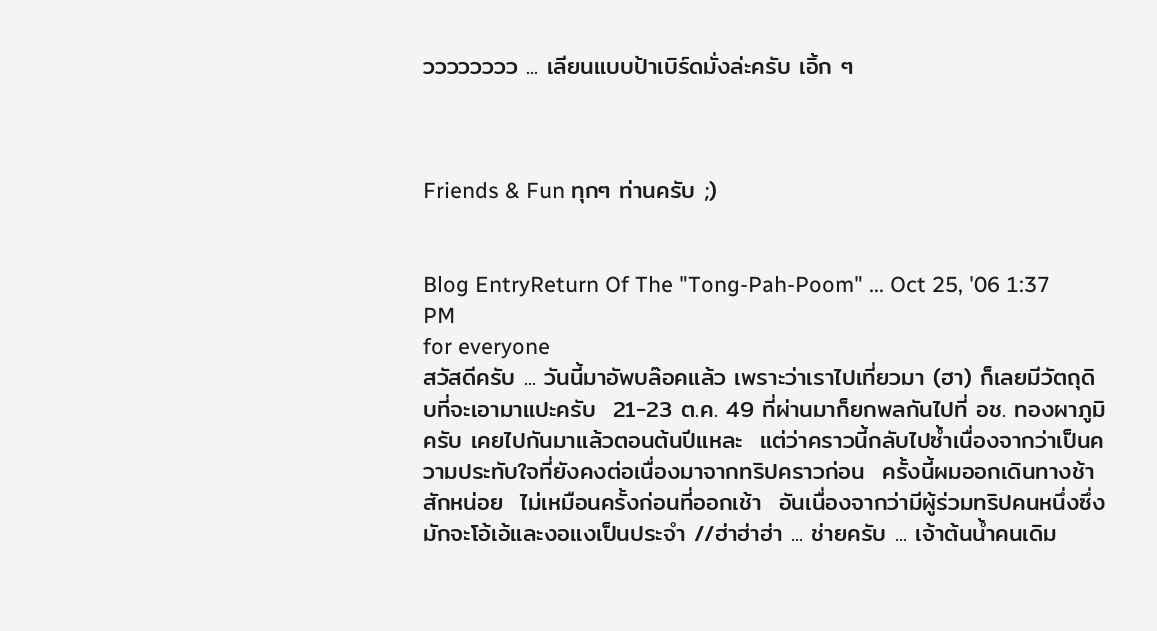วววววววว ... เลียนแบบป้าเบิร์ดมั่งล่ะครับ เอิ้ก ๆ



Friends & Fun ทุกๆ ท่านครับ ;)


Blog EntryReturn Of The "Tong-Pah-Poom" ... Oct 25, '06 1:37 PM
for everyone
สวัสดีครับ ... วันนี้มาอัพบล๊อคแล้ว เพราะว่าเราไปเที่ยวมา (ฮา) ก็เลยมีวัตถุดิบที่จะเอามาแปะครับ  21-23 ต.ค. 49 ที่ผ่านมาก็ยกพลกันไปที่ อช. ทองผาภูมิ ครับ เคยไปกันมาแล้วตอนต้นปีแหละ  แต่ว่าคราวนี้กลับไปซ้ำเนื่องจากว่าเป็นความประทับใจที่ยังคงต่อเนื่องมาจากทริปคราวก่อน  ครั้งนี้ผมออกเดินทางช้าสักหน่อย  ไม่เหมือนครั้งก่อนที่ออกเช้า  อันเนื่องจากว่ามีผู้ร่วมทริปคนหนึ่งซึ่งมักจะโอ้เอ้และงอแงเป็นประจำ //ฮ่าฮ่าฮ่า ... ช่ายครับ ... เจ้าต้นน้ำคนเดิม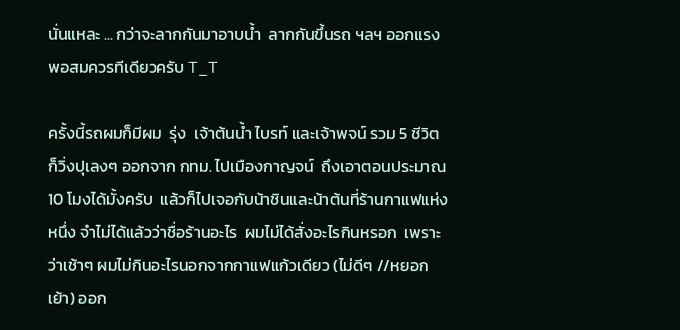นั่นแหละ ... กว่าจะลากกันมาอาบน้ำ  ลากกันขึ้นรถ ฯลฯ ออกแรงพอสมควรทีเดียวครับ T_T

ครั้งนี้รถผมก็มีผม  รุ่ง  เจ้าต้นน้ำ ไบรท์ และเจ้าพจน์ รวม 5 ชีวิต ก็วิ่งปุเลงๆ ออกจาก กทม. ไปเมืองกาญจน์  ถึงเอาตอนประมาณ 10 โมงได้มั้งครับ  แล้วก็ไปเจอกับน้าชินและน้าต้นที่ร้านกาแฟแห่งหนึ่ง จำไม่ได้แล้วว่าชื่อร้านอะไร  ผมไม่ได้สั่งอะไรกินหรอก  เพราะว่าเช้าๆ ผมไม่กินอะไรนอกจากกาแฟแก้วเดียว (ไม่ดีๆ //หยอกเย้า) ออก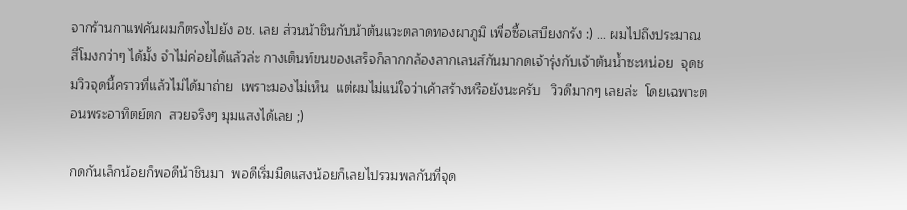จากร้านกาแฟคันผมก็ตรงไปยัง อช. เลย ส่วนน้าชินกับน้าต้นแวะตลาดทองผาภูมิ เพื่อซื้อเสบียงกรัง :) ... ผมไปถึงประมาณสี่โมงกว่าๆ ได้มั้ง จำไม่ค่อยได้แล้วล่ะ กางเต็นท์ขนของเสร็จก็ลากกล้องลากเลนส์กันมากดเจ้ารุ่งกับเจ้าต้นน้ำซะหน่อย  จุดชมวิวจุดนี้คราวที่แล้วไม่ได้มาถ่าย  เพราะมองไม่เห็น  แต่ผมไม่แน่ใจว่าเค้าสร้างหรือยังนะครับ   วิวดีมากๆ เลยล่ะ  โดยเฉพาะตอนพระอาทิตย์ตก  สวยจริงๆ มุมแสงได้เลย ;)

กดกันเล็กน้อยก็พอดีน้าชินมา  พอดีเริ่มมืดแสงน้อยก็เลยไปรวมพลกันที่จุด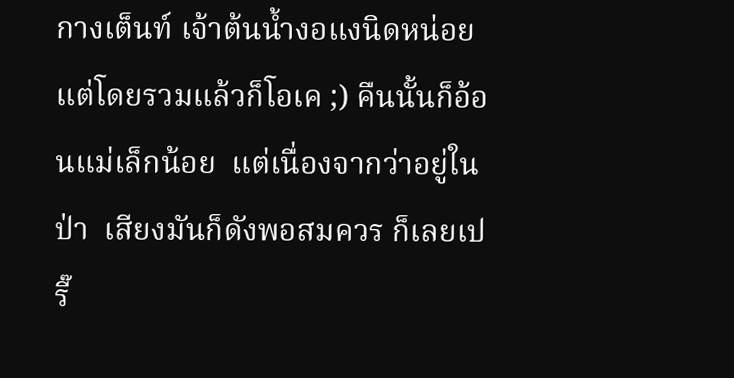กางเต็นท์ เจ้าต้นน้ำงอแงนิดหน่อย  แต่โดยรวมแล้วก็โอเค ;) คืนนั้นก็อ้อนแม่เล็กน้อย  แต่เนื่องจากว่าอยู่ในป่า  เสียงมันก็ดังพอสมควร ก็เลยเปรี๊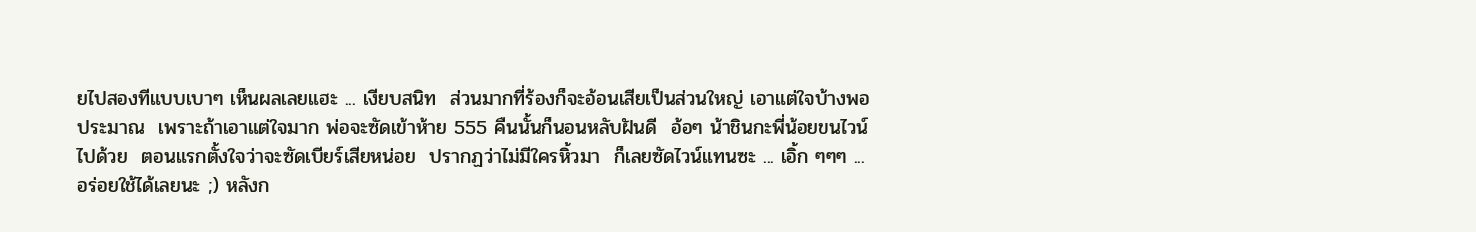ยไปสองทีแบบเบาๆ เห็นผลเลยแฮะ ... เงียบสนิท  ส่วนมากที่ร้องก็จะอ้อนเสียเป็นส่วนใหญ่ เอาแต่ใจบ้างพอประมาณ  เพราะถ้าเอาแต่ใจมาก พ่อจะซัดเข้าห้าย 555 คืนนั้นก็นอนหลับฝันดี  อ้อๆ น้าชินกะพี่น้อยขนไวน์ไปด้วย  ตอนแรกตั้งใจว่าจะซัดเบียร์เสียหน่อย  ปรากฏว่าไม่มีใครหิ้วมา  ก็เลยซัดไวน์แทนซะ ... เอิ้ก ๆๆๆ ... อร่อยใช้ได้เลยนะ ;) หลังก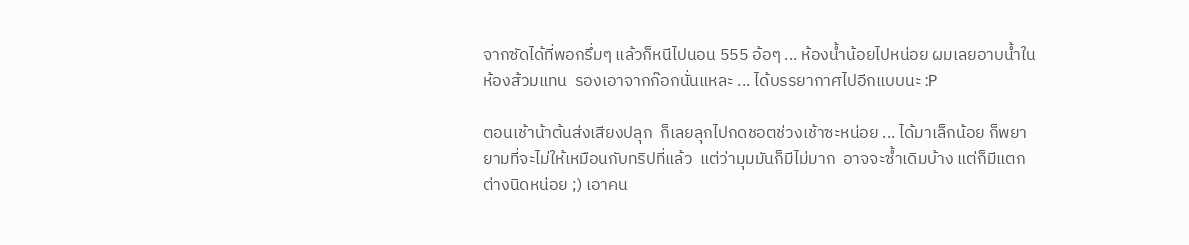จากซัดได้ที่พอกรึ่มๆ แล้วก็หนีไปนอน 555 อ้อๆ ... ห้องน้ำน้อยไปหน่อย ผมเลยอาบน้ำในห้องส้วมแทน  รองเอาจากก๊อกนั่นแหละ ... ได้บรรยากาศไปอีกแบบนะ :P

ตอนเช้าน้าต้นส่งเสียงปลุก  ก็เลยลุกไปกดชอตช่วงเช้าซะหน่อย ... ได้มาเล็กน้อย ก็พยายามที่จะไม่ให้เหมือนกับทริปที่แล้ว  แต่ว่ามุมมันก็มีไม่มาก  อาจจะซ้ำเดิมบ้าง แต่ก็มีแตกต่างนิดหน่อย ;) เอาคน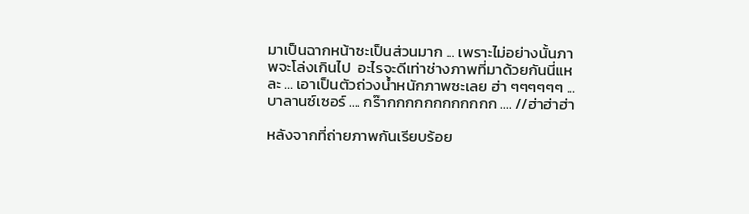มาเป็นฉากหน้าซะเป็นส่วนมาก ... เพราะไม่อย่างนั้นภาพจะโล่งเกินไป  อะไรจะดีเท่าช่างภาพที่มาด้วยกันนี่แหละ ... เอาเป็นตัวถ่วงน้ำหนักภาพซะเลย ฮ่า ๆๆๆๆๆๆ ... บาลานซ์เซอร์ .... กร๊ากกกกกกกกกกกก .... //ฮ่าฮ่าฮ่า

หลังจากที่ถ่ายภาพกันเรียบร้อย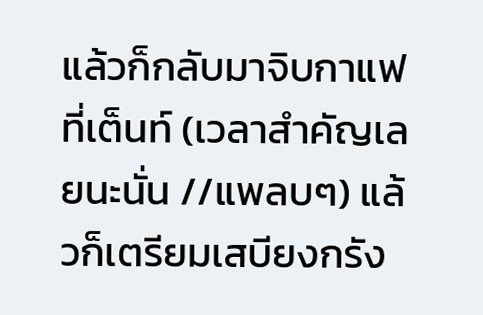แล้วก็กลับมาจิบกาแฟที่เต็นท์ (เวลาสำคัญเลยนะนั่น //แพลบๆ) แล้วก็เตรียมเสบียงกรัง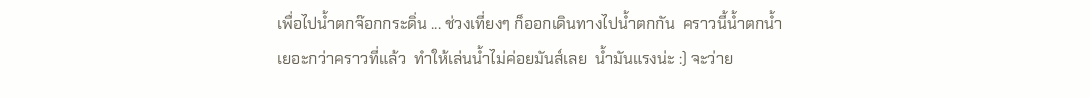เพื่อไปน้ำตกจ๊อกกระดิ่น ... ช่วงเที่ยงๆ ก็ออกเดินทางไปน้ำตกกัน  คราวนี้น้ำตกน้ำเยอะกว่าคราวที่แล้ว  ทำให้เล่นน้ำไม่ค่อยมันส์เลย  น้ำมันแรงน่ะ :) จะว่าย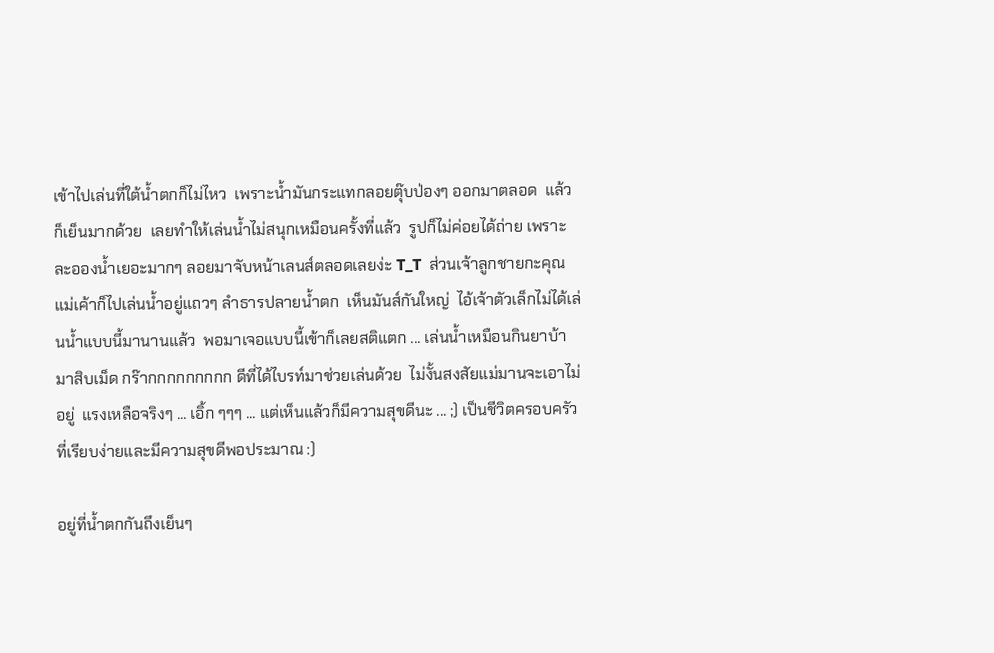เข้าไปเล่นที่ใต้น้ำตกก็ไม่ไหว  เพราะน้ำมันกระแทกลอยตุ๊บป่องๆ ออกมาตลอด  แล้วก็เย็นมากด้วย  เลยทำให้เล่นน้ำไม่สนุกเหมือนครั้งที่แล้ว  รูปก็ไม่ค่อยได้ถ่าย เพราะละอองน้ำเยอะมากๆ ลอยมาจับหน้าเลนส์ตลอดเลยง่ะ T_T  ส่วนเจ้าลูกชายกะคุณแม่เค้าก็ไปเล่นน้ำอยู่แถวๆ ลำธารปลายน้ำตก  เห็นมันส์กันใหญ่  ไอ้เจ้าตัวเล็กไม่ได้เล่นน้ำแบบนี้มานานแล้ว  พอมาเจอแบบนี้เข้าก็เลยสติแตก ... เล่นน้ำเหมือนกินยาบ้ามาสิบเม็ด กร๊ากกกกกกกกก ดีที่ได้ไบรท์มาช่วยเล่นด้วย  ไม่งั้นสงสัยแม่มานจะเอาไม่อยู่  แรงเหลือจริงๆ ... เอิ้ก ๆๆๆ ... แต่เห็นแล้วก็มีความสุขดีนะ ... ;) เป็นชีวิตครอบครัวที่เรียบง่ายและมีความสุขดีพอประมาณ :)

อยู่ที่น้ำตกกันถึงเย็นๆ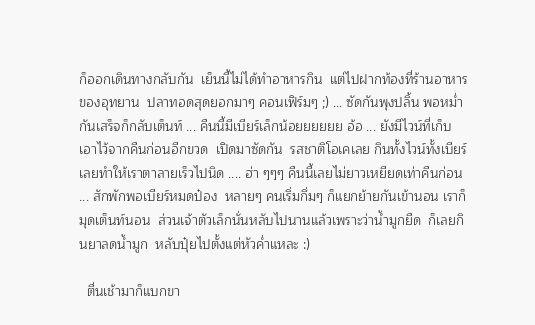ก็ออกเดินทางกลับกัน  เย็นนี้ไม่ได้ทำอาหารกิน  แต่ไปฝากท้องที่ร้านอาหารของอุทยาน  ปลาทอดสุดยอกมาๆ คอนเฟิร์มๆ ;) ... ซัดกันพุงปลิ้น พอหม่ำกันเสร็จก็กลับเต็นท์ ... คืนนี้มีเบียร์เล็กน้อยยยยยย อ้อ ... ยังมีไวน์ที่เก็บเอาไว้จากคืนก่อนอีกขวด  เปิดมาซัดกัน  รสชาติโอเคเลย กินทั้งไวน์ทั้งเบียร์ เลยทำให้เราตาลายเร็วไปนิด .... ฮ่า ๆๆๆ คืนนี้เลยไม่ยาวเหยียดเท่าคืนก่อน ... สักพักพอเบียร์หมดป๋อง  หลายๆ คนเริ่มกึ่มๆ ก็แยกย้ายกันเข้านอน เราก็มุดเต็นท์นอน  ส่วนเจ้าตัวเล็กนั่นหลับไปนานแล้วเพราะว่าน้ำมูกยืด  ก็เลยกินยาลดน้ำมูก  หลับปุ๋ยไปตั้งแต่หัวค่ำแหละ :)

  ตื่นเช้ามาก็แบกขา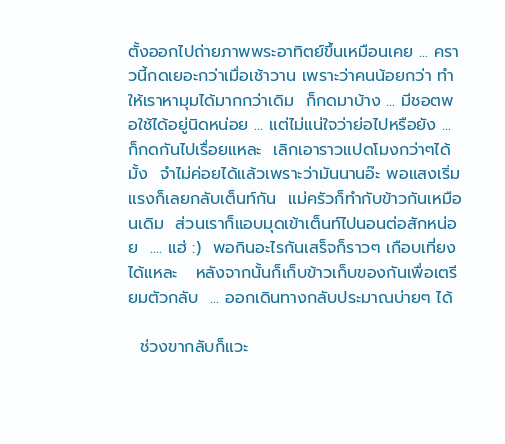ตั้งออกไปถ่ายภาพพระอาทิตย์ขึ้นเหมือนเคย ... คราวนี้กดเยอะกว่าเมื่อเช้าวาน เพราะว่าคนน้อยกว่า ทำให้เราหามุมได้มากกว่าเดิม  ก็กดมาบ้าง ... มีชอตพอใช้ได้อยู่นิดหน่อย ... แต่ไม่แน่ใจว่าย่อไปหรือยัง ... ก็กดกันไปเรื่อยแหละ  เลิกเอาราวแปดโมงกว่าๆได้มั้ง  จำไม่ค่อยได้แล้วเพราะว่ามันนานอ๊ะ พอแสงเริ่มแรงก็เลยกลับเต็นท์กัน  แม่ครัวก็ทำกับข้าวกันเหมือนเดิม  ส่วนเราก็แอบมุดเข้าเต็นท์ไปนอนต่อสักหน่อย  .... แฮ่ :)  พอกินอะไรกันเสร็จก็ราวๆ เกือบเที่ยงได้แหละ   หลังจากนั้นก็เก็บข้าวเก็บของกันเพื่อเตรียมตัวกลับ  ... ออกเดินทางกลับประมาณบ่ายๆ ได้

  ช่วงขากลับก็แวะ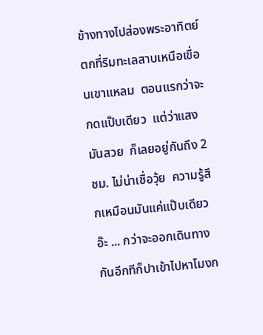ข้างทางไปส่องพระอาทิตย์ตกที่ริมทะเลสาบเหนือเขื่อนเขาแหลม  ตอนแรกว่าจะกดแป๊บเดียว  แต่ว่าแสงมันสวย  ก็เลยอยู่กันถึง 2 ชม. ไม่น่าเชื่อวุ้ย  ความรู้สึกเหมือนมันแค่แป๊บเดียวอ๊ะ ... กว่าจะออกเดินทางกันอีกทีก็ปาเข้าไปหาโมงก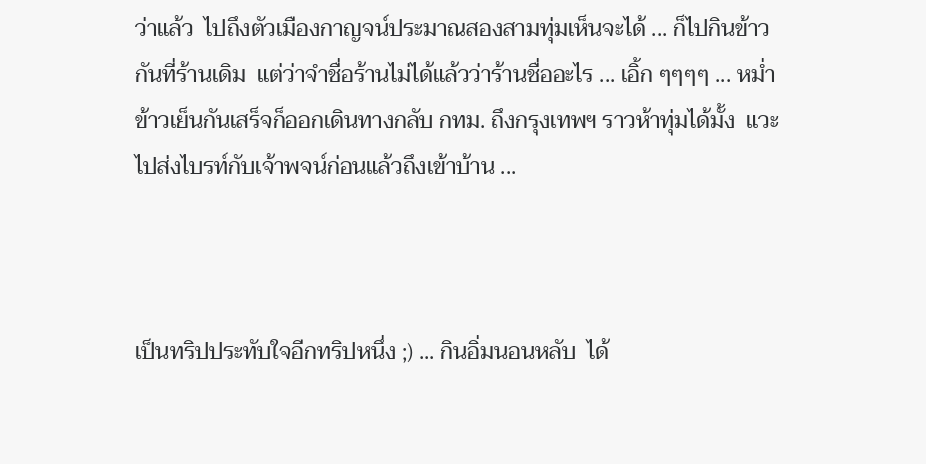ว่าแล้ว  ไปถึงตัวเมืองกาญจน์ประมาณสองสามทุ่มเห็นจะได้ ... ก็ไปกินข้าวกันที่ร้านเดิม  แต่ว่าจำชื่อร้านไม่ได้แล้วว่าร้านชื่ออะไร ... เอิ้ก ๆๆๆๆ ... หม่ำข้าวเย็นกันเสร็จก็ออกเดินทางกลับ กทม. ถึงกรุงเทพฯ ราวห้าทุ่มได้มั้ง  แวะไปส่งไบรท์กับเจ้าพจน์ก่อนแล้วถึงเข้าบ้าน ...



เป็นทริปประทับใจอีกทริปหนึ่ง ;) ... กินอิ่มนอนหลับ  ได้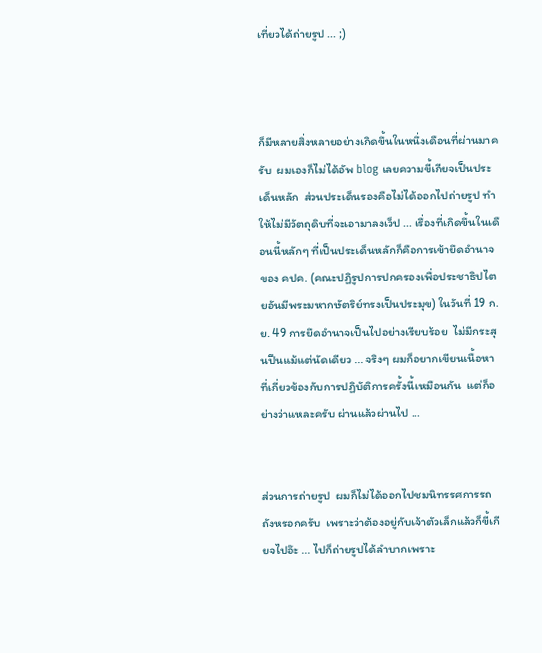เที่ยวได้ถ่ายรูป ... ;)



ก็มีหลายสิ่งหลายอย่างเกิดขึ้นในหนึ่งเดือนที่ผ่านมาครับ  ผมเองก็ไม่ได้อัพ blog เลยความขี้เกียจเป็นประเด็นหลัก  ส่วนประเด็นรองคือไม่ได้ออกไปถ่ายรูป ทำให้ไม่มีวัตถุดิบที่จะเอามาลงเว็ป ... เรื่องที่เกิดขึ้นในเดือนนี้หลักๆ ที่เป็นประเด็นหลักก็คือการเข้ายึดอำนาจของ คปค. (คณะปฏิรูปการปกครองเพื่อประชาธิปไตยอันมีพระมหากษัตริย์ทรงเป็นประมุข) ในวันที่ 19 ก.ย. 49 การยึดอำนาจเป็นไปอย่างเรียบร้อย  ไม่มีกระสุนปืนแม้แต่นัดเดียว ... จริงๆ ผมก็อยากเขียนเนื้อหาที่เกี่ยวข้องกับการปฏิบัติการครั้งนี้เหมือนกัน  แต่ก็อย่างว่าแหละครับ ผ่านแล้วผ่านไป ...


ส่วนการถ่ายรูป  ผมก็ไม่ได้ออกไปชมนิทรรศการรถถังหรอกครับ  เพราะว่าต้องอยู่กับเจ้าตัวเล็กแล้วก็ขี้เกียจไปอ๊ะ ... ไปก็ถ่ายรูปได้ลำบากเพราะ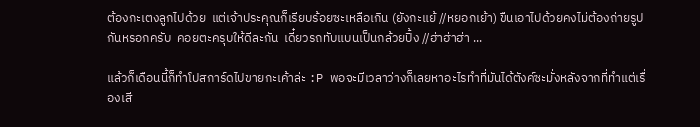ต้องกะเตงลูกไปด้วย  แต่เจ้าประคุณก็เรียบร้อยซะเหลือเกิน (ยังกะแย้ //หยอกเย้า) ขืนเอาไปด้วยคงไม่ต้องถ่ายรูปกันหรอกครับ  คอยตะครุบให้ดีละกัน  เดี๋ยวรถทับแบนเป็นกล้วยปิ้ง //ฮ่าฮ่าฮ่า ...

แล้วก็เดือนนี้ก็ทำโปสการ์ดไปขายกะเค้าล่ะ :P พอจะมีเวลาว่างก็เลยหาอะไรทำที่มันได้ตังค์ซะมั่งหลังจากที่ทำแต่เรื่องเสี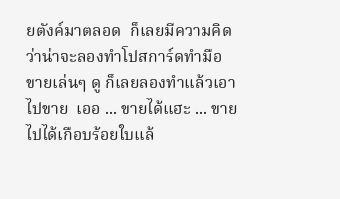ยตังค์มาตลอด  ก็เลยมีความคิดว่าน่าจะลองทำโปสการ์ดทำมือขายเล่นๆ ดู ก็เลยลองทำแล้วเอาไปขาย  เออ ... ขายได้แฮะ ... ขายไปได้เกือบร้อยใบแล้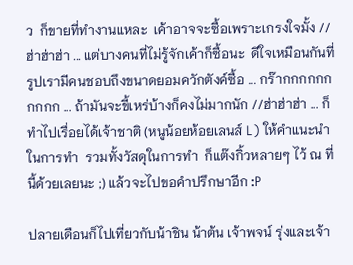ว  ก็ขายที่ทำงานแหละ  เค้าอาจจะซื้อเพราะเกรงใจมั้ง //ฮ่าฮ่าฮ่า ... แต่บางคนที่ไม่รู้จักเค้าก็ซื้อนะ  ดีใจเหมือนกันที่รูปเรามีคนชอบถึงขนาดยอมควักตังค์ซื้อ ... กร๊ากกกกกกกกกก ... ถ้ามันจะขี้เหร่บ้างก็คงไม่มากนัก //ฮ่าฮ่าฮ่า ... ก็ทำไปเรื่อยได้เจ้าชาติ (หนูน้อยห้อยเลนส์ L) ให้คำแนะนำในการทำ  รวมทั้งวัสดุในการทำ  ก็แต๊งกิ้วหลายๆ ไว้ ณ ที่นี้ด้วยเลยนะ ;) แล้วจะไปขอคำปรึกษาอีก :P

ปลายเดือนก็ไปเที่ยวกับน้าชิน น้าต้น เจ้าพจน์ รุ่งและเจ้า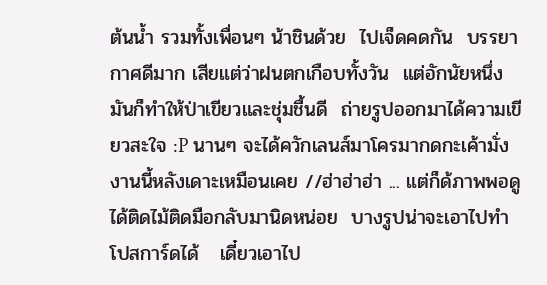ต้นน้ำ รวมทั้งเพื่อนๆ น้าชินด้วย  ไปเจ็ดคดกัน  บรรยากาศดีมาก เสียแต่ว่าฝนตกเกือบทั้งวัน  แต่อักนัยหนึ่งมันก็ทำให้ป่าเขียวและชุ่มชื้นดี  ถ่ายรูปออกมาได้ความเขียวสะใจ :P นานๆ จะได้ควักเลนส์มาโครมากดกะเค้ามั่ง  งานนี้หลังเดาะเหมือนเคย //ฮ่าฮ่าฮ่า ... แต่ก็ด้ภาพพอดูได้ติดไม้ติดมือกลับมานิดหน่อย  บางรูปน่าจะเอาไปทำโปสการ์ดได้   เดี๋ยวเอาไป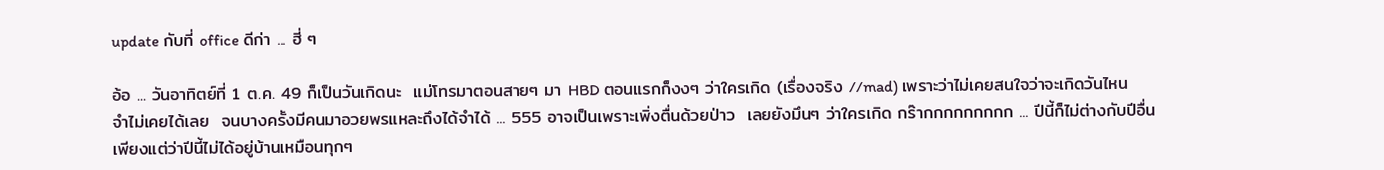update กับที่ office ดีก่า ... ฮี่ ๆ

อ้อ ... วันอาทิตย์ที่ 1 ต.ค. 49 ก็เป็นวันเกิดนะ  แม่โทรมาตอนสายๆ มา HBD ตอนแรกก็งงๆ ว่าใครเกิด (เรื่องจริง //mad) เพราะว่าไม่เคยสนใจว่าจะเกิดวันไหน  จำไม่เคยได้เลย  จนบางครั้งมีคนมาอวยพรแหละถึงได้จำได้ ... 555 อาจเป็นเพราะเพิ่งตื่นด้วยป่าว  เลยยังมึนๆ ว่าใครเกิด กร๊ากกกกกกกกก ... ปีนี้ก็ไม่ต่างกับปีอื่น เพียงแต่ว่าปีนี้ไม่ได้อยู่บ้านเหมือนทุกๆ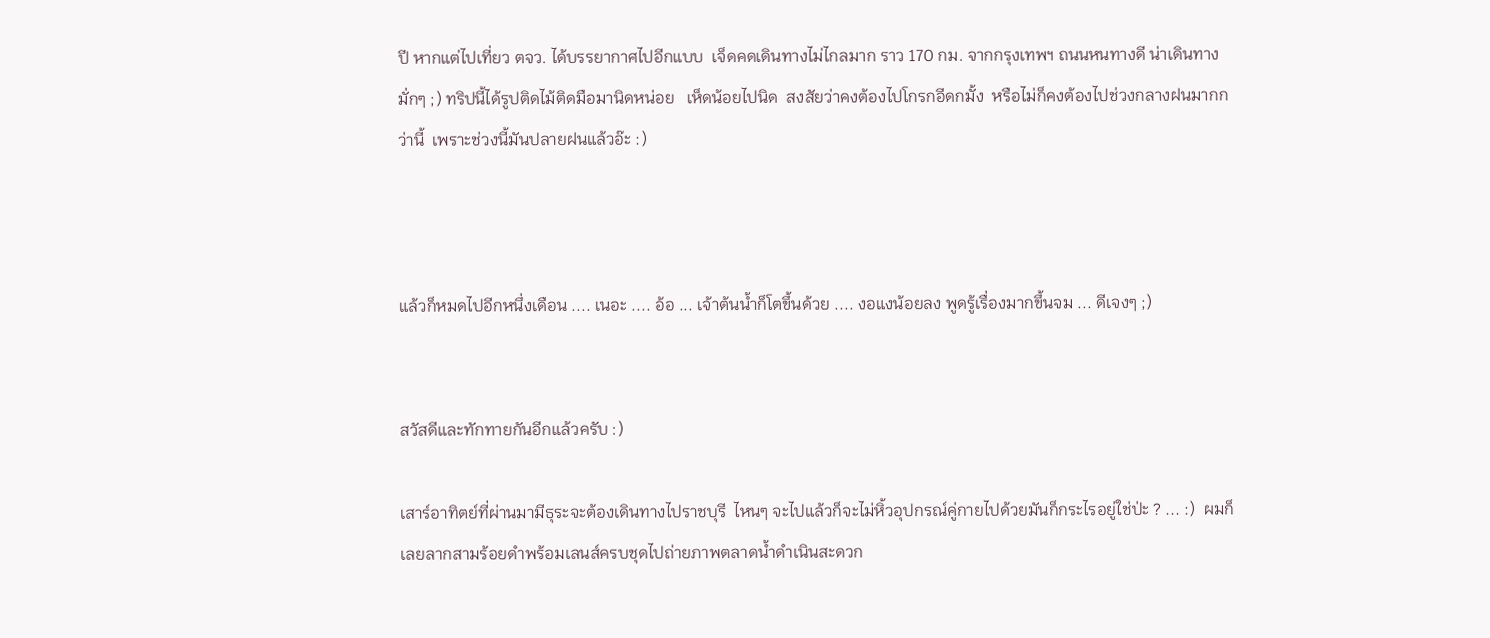ปี หากแต่ไปเที่ยว ตจว. ได้บรรยากาศไปอีกแบบ  เจ็ดคดเดินทางไม่ไกลมาก ราว 170 กม. จากกรุงเทพฯ ถนนหนทางดี น่าเดินทางมั่กๆ ;) ทริปนี้ได้รูปติดไม้ติดมือมานิดหน่อย   เห็ดน้อยไปนิด  สงสัยว่าคงต้องไปโกรกอีดกมั้ง  หรือไม่ก็คงต้องไปช่วงกลางฝนมากกว่านี้  เพราะช่วงนี้มันปลายฝนแล้วอ๊ะ :)



แล้วก็หมดไปอีกหนึ่งเดือน .... เนอะ .... อ้อ ... เจ้าต้นน้ำก็โตขึ้นด้วย .... งอแงน้อยลง พูดรู้เรื่องมากขึ้นจม ... ดีเจงๆ ;)


สวัสดีและทักทายกันอีกแล้วครับ :)

เสาร์อาทิตย์ที่ผ่านมามีธุระจะต้องเดินทางไปราชบุรี  ไหนๆ จะไปแล้วก็จะไม่หิ้วอุปกรณ์คู่กายไปด้วยมันก็กระไรอยู่ใช่ป่ะ ? ... :)  ผมก็เลยลากสามร้อยดำพร้อมเลนส์ครบชุดไปถ่ายภาพตลาดน้ำดำเนินสะดวก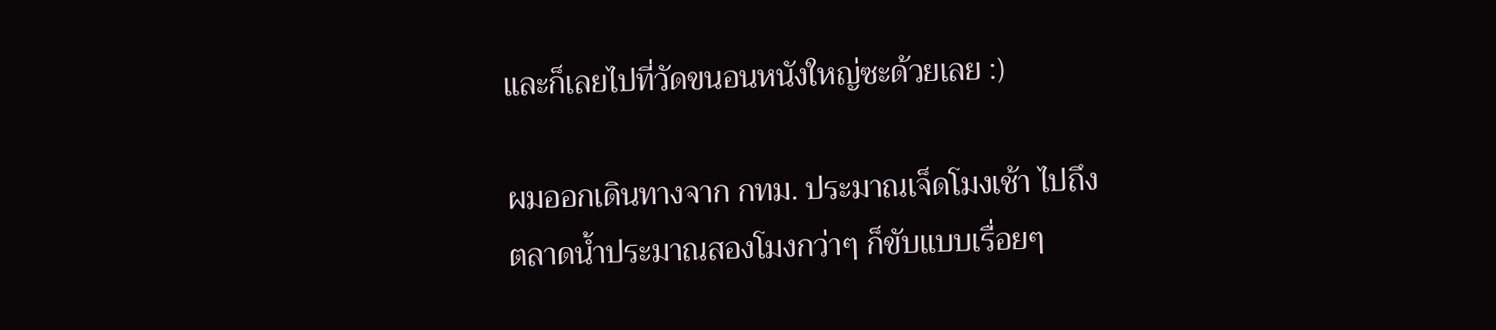และก็เลยไปที่วัดขนอนหนังใหญ่ซะด้วยเลย :)

ผมออกเดินทางจาก กทม. ประมาณเจ็ดโมงเช้า ไปถึงตลาดน้ำประมาณสองโมงกว่าๆ ก็ขับแบบเรื่อยๆ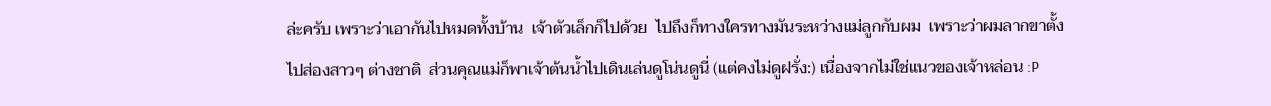ล่ะครับ เพราะว่าเอากันไปหมดทั้งบ้าน  เจ้าตัวเล็กก็ไปด้วย  ไปถึงก็ทางใครทางมันระหว่างแม่ลูกกับผม  เพราะว่าผมลากขาตั้งไปส่องสาวๆ ต่างชาติ  ส่วนคุณแม่ก็พาเจ้าต้นน้ำไปเดินเล่นดูโน่นดูนี่ (แต่คงไม่ดูฝรั่ง:) เนื่องจากไม่ใช่แนวของเจ้าหล่อน :P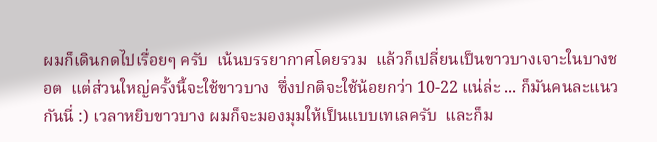ผมก็เดินกดไปเรื่อยๆ ครับ  เน้นบรรยากาศโดยรวม  แล้วก็เปลี่ยนเป็นขาวบางเจาะในบางชอต  แต่ส่วนใหญ่ครั้งนี้จะใช้ขาวบาง  ซึ่งปกติจะใช้น้อยกว่า 10-22 แน่ล่ะ ... ก็มันคนละแนวกันนี่ :) เวลาหยิบขาวบาง ผมก็จะมองมุมให้เป็นแบบเทเลครับ  และก็ม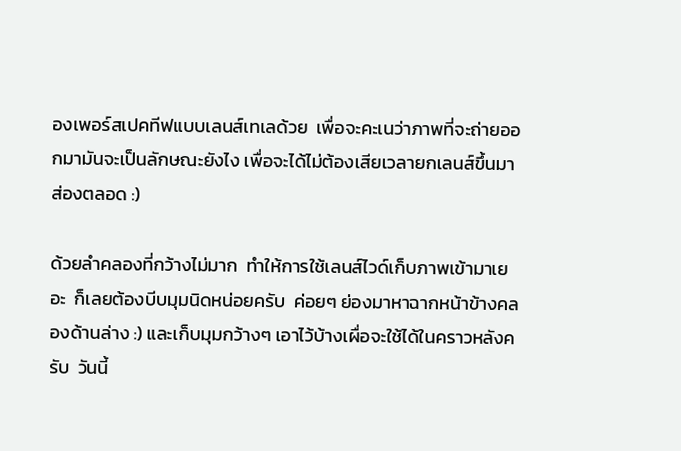องเพอร์สเปคทีฟแบบเลนส์เทเลด้วย  เพื่อจะคะเนว่าภาพที่จะถ่ายออกมามันจะเป็นลักษณะยังไง เพื่อจะได้ไม่ต้องเสียเวลายกเลนส์ขึ้นมาส่องตลอด :)

ด้วยลำคลองที่กว้างไม่มาก  ทำให้การใช้เลนส์ไวด์เก็บภาพเข้ามาเยอะ  ก็เลยต้องบีบมุมนิดหน่อยครับ  ค่อยๆ ย่องมาหาฉากหน้าข้างคลองด้านล่าง :) และเก็บมุมกว้างๆ เอาไว้บ้างเผื่อจะใช้ได้ในคราวหลังครับ  วันนี้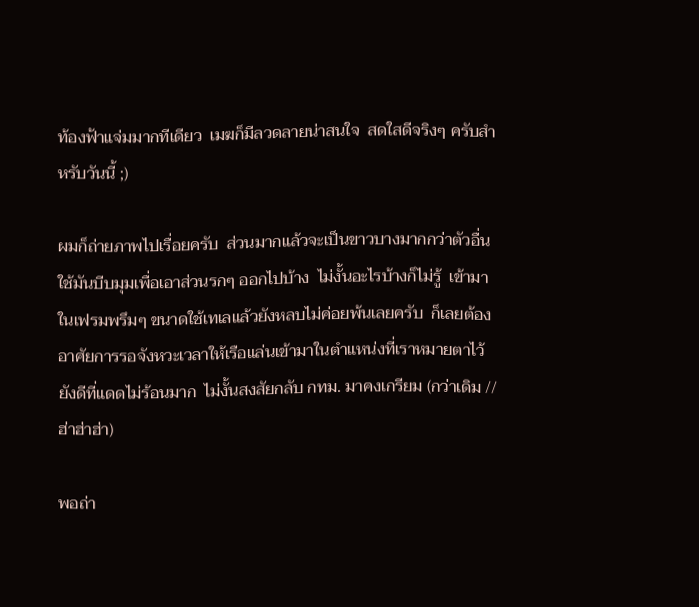ท้องฟ้าแจ่มมากทีเดียว  เมฆก็มีลวดลายน่าสนใจ  สดใสดีจริงๆ ครับสำหรับวันนี้ ;)

ผมก็ถ่ายภาพไปเรื่อยครับ  ส่วนมากแล้วจะเป็นขาวบางมากกว่าตัวอื่น  ใช้มันบีบมุมเพื่อเอาส่วนรกๆ ออกไปบ้าง  ไม่งั้นอะไรบ้างก็ไม่รู้  เข้ามาในเฟรมพรึมๆ ขนาดใช้เทเลแล้วยังหลบไม่ค่อยพ้นเลยครับ  ก็เลยต้องอาศัยการรอจังหวะเวลาให้เรือแล่นเข้ามาในตำแหน่งที่เราหมายตาไว้  ยังดีที่แดดไม่ร้อนมาก  ไม่งั้นสงสัยกลับ กทม. มาคงเกรียม (กว่าเดิม //ฮ่าฮ่าฮ่า)

พอถ่า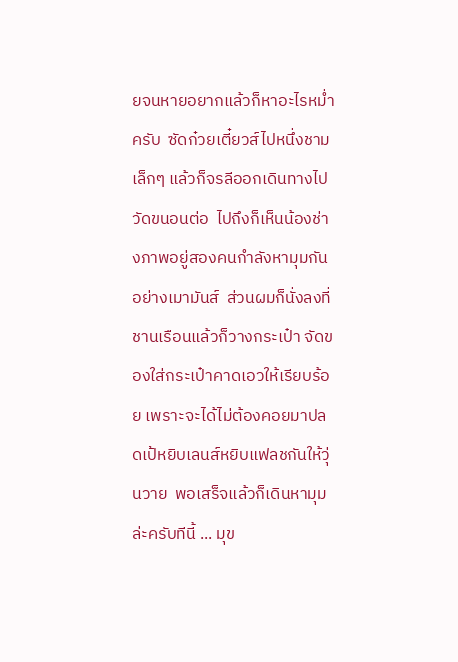ยจนหายอยากแล้วก็หาอะไรหม่ำครับ  ซัดก๋วยเตี๋ยวส์ไปหนึ่งชามเล็กๆ แล้วก็จรลีออกเดินทางไปวัดขนอนต่อ  ไปถึงก็เห็นน้องช่างภาพอยู่สองคนกำลังหามุมกันอย่างเมามันส์  ส่วนผมก็นั่งลงที่ชานเรือนแล้วก็วางกระเป๋า จัดของใส่กระเป๋าคาดเอวให้เรียบร้อย เพราะจะได้ไม่ต้องคอยมาปลดเป้หยิบเลนส์หยิบแฟลชกันให้วุ่นวาย  พอเสร็จแล้วก็เดินหามุมล่ะครับทีนี้ ... มุข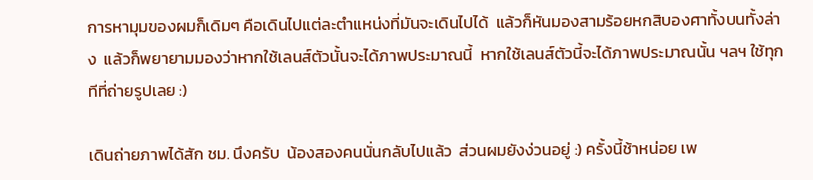การหามุมของผมก็เดิมๆ คือเดินไปแต่ละตำแหน่งที่มันจะเดินไปได้  แล้วก็หันมองสามร้อยหกสิบองศาทั้งบนทั้งล่าง  แล้วก็พยายามมองว่าหากใช้เลนส์ตัวนั้นจะได้ภาพประมาณนี้  หากใช้เลนส์ตัวนี้จะได้ภาพประมาณนั้น ฯลฯ ใช้ทุกทีที่ถ่ายรูปเลย :)

เดินถ่ายภาพได้สัก ชม. นึงครับ  น้องสองคนนั่นกลับไปแล้ว  ส่วนผมยังง่วนอยู่ :) ครั้งนี้ช้าหน่อย เพ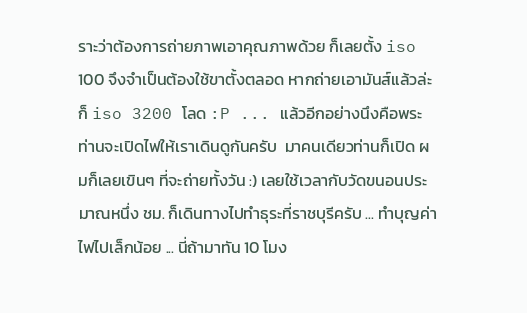ราะว่าต้องการถ่ายภาพเอาคุณภาพด้วย ก็เลยตั้ง iso 100 จึงจำเป็นต้องใช้ขาตั้งตลอด หากถ่ายเอามันส์แล้วล่ะก็ iso 3200 โลด :P ... แล้วอีกอย่างนึงคือพระท่านจะเปิดไฟให้เราเดินดูกันครับ  มาคนเดียวท่านก็เปิด ผมก็เลยเขินๆ ที่จะถ่ายทั้งวัน :) เลยใช้เวลากับวัดขนอนประมาณหนึ่ง ชม. ก็เดินทางไปทำธุระที่ราชบุรีครับ ... ทำบุญค่าไฟไปเล็กน้อย ... นี่ถ้ามาทัน 10 โมง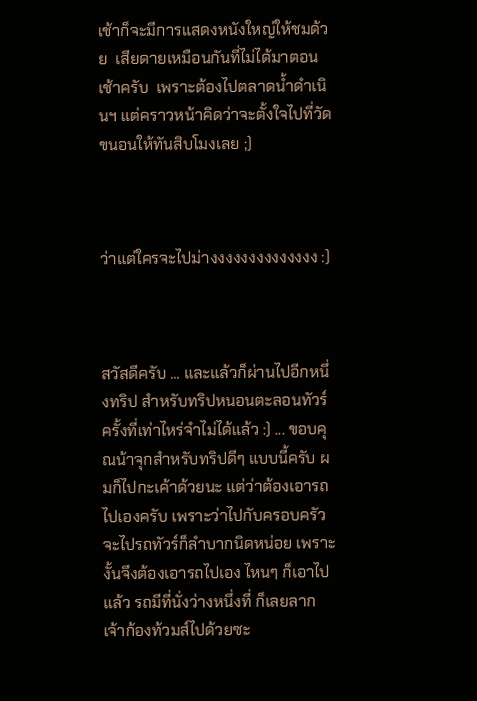เช้าก็จะมีการแสดงหนังใหญ่ให้ชมด้วย  เสียดายเหมือนกันที่ไม่ได้มาตอนเช้าครับ  เพราะต้องไปตลาดน้ำดำเนินฯ แต่คราวหน้าคิดว่าจะตั้งใจไปที่วัดขนอนให้ทันสิบโมงเลย ;)



ว่าแต่ใครจะไปม่างงงงงงงงงงงงงง :)



สวัสดีครับ ... และแล้วก็ผ่านไปอีกหนึ่งทริป สำหรับทริปหนอนตะลอนทัวร์ครั้งที่เท่าไหร่จำไม่ได้แล้ว :) ... ขอบคุณน้าจุกสำหรับทริปดีๆ แบบนี้ครับ ผมก็ไปกะเค้าด้วยนะ แต่ว่าต้องเอารถไปเองครับ เพราะว่าไปกับครอบครัว จะไปรถทัวร์ก็ลำบากนิดหน่อย เพราะงั้นจึงต้องเอารถไปเอง ไหนๆ ก็เอาไปแล้ว รถมีที่นั่งว่างหนึ่งที่ ก็เลยลากเจ้าก้องท้วมส์ไปด้วยซะ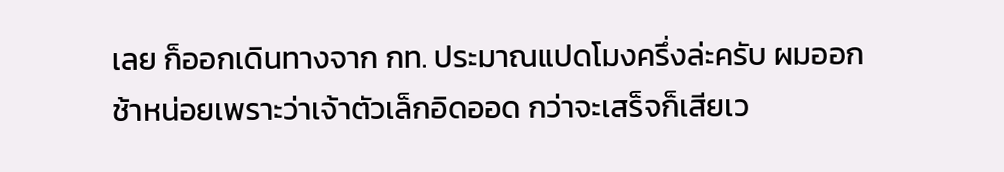เลย ก็ออกเดินทางจาก กท. ประมาณแปดโมงครึ่งล่ะครับ ผมออกช้าหน่อยเพราะว่าเจ้าตัวเล็กอิดออด กว่าจะเสร็จก็เสียเว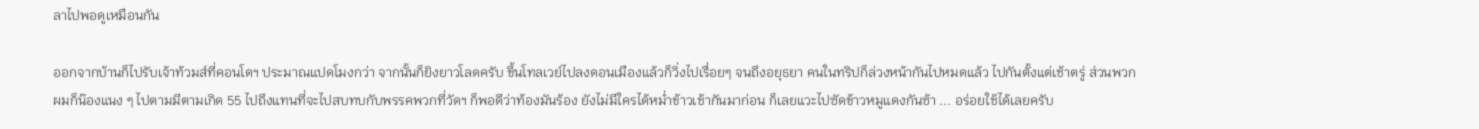ลาไปพอดูเหมือนกัน

ออกจากบ้านก็ไปรับเจ้าท้วมส์ที่คอนโดฯ ประมาณแปดโมงกว่า จากนั้นก็ยิงยาวโลดครับ ขึ้นโทลเวย์ไปลงดอนเมืองแล้วก็วิ่งไปเรื่อยๆ จนถึงอยุธยา คนในทริปก็ล่วงหน้ากันไปหมดแล้ว ไปกันตั้งแต่เช้าตรู่ ส่วนพวกผมก็น๊องแนง ๆ ไปตามมีตามเกิด 55 ไปถึงแทนที่จะไปสบทบกับพรรคพวกที่วัดฯ ก็พอดีว่าท้องมันร้อง ยังไม่มีใครได้หม่ำข้าวเช้ากันมาก่อน ก็เลยแวะไปซัดข้าวหมูแดงกันซ้า ... อร่อยใช้ได้เลยครับ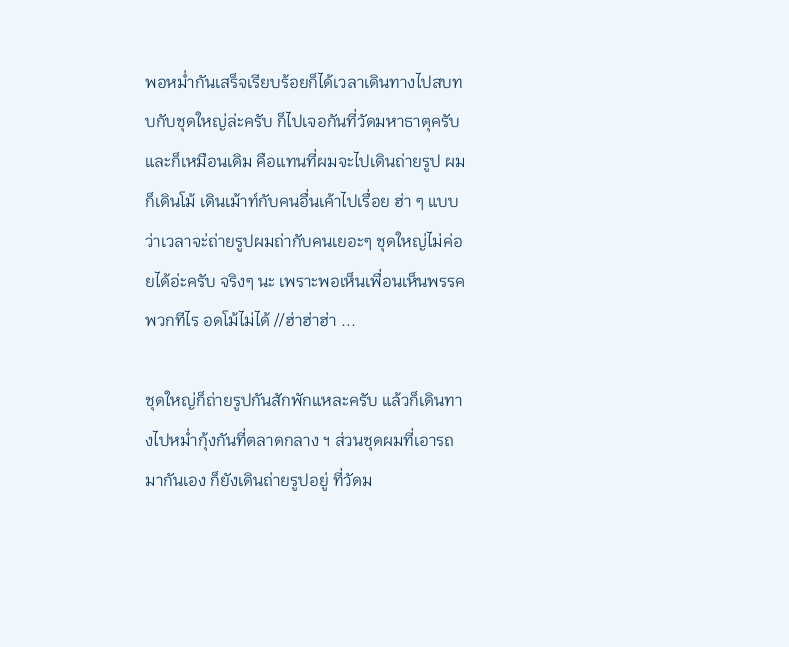พอหม่ำกันเสร็จเรียบร้อยก็ได้เวลาเดินทางไปสบทบกับชุดใหญ่ล่ะครับ ก็ไปเจอกันที่วัดมหาธาตุครับ และก็เหมือนเดิม คือแทนที่ผมจะไปเดินถ่ายรูป ผมก็เดินโม้ เดินเม้าท์กับคนอื่นเค้าไปเรื่อย ฮ่า ๆ แบบว่าเวลาจะ่ถ่ายรูปผมถ่ากับคนเยอะๆ ชุดใหญ่ไม่ค่อยได้อ่ะครับ จริงๆ นะ เพราะพอเห็นเพื่อนเห็นพรรคพวกทีไร อดโม้ไม่ได้ //ฮ่าฮ่าฮ่า ...

ชุดใหญ่ก็ถ่ายรูปกันสักพักแหละครับ แล้วก็เดินทางไปหม่ำกุ้งกันที่ตลาดกลาง ฯ ส่วนชุดผมที่เอารถมากันเอง ก็ยังเดินถ่ายรูปอยู่ ที่วัดม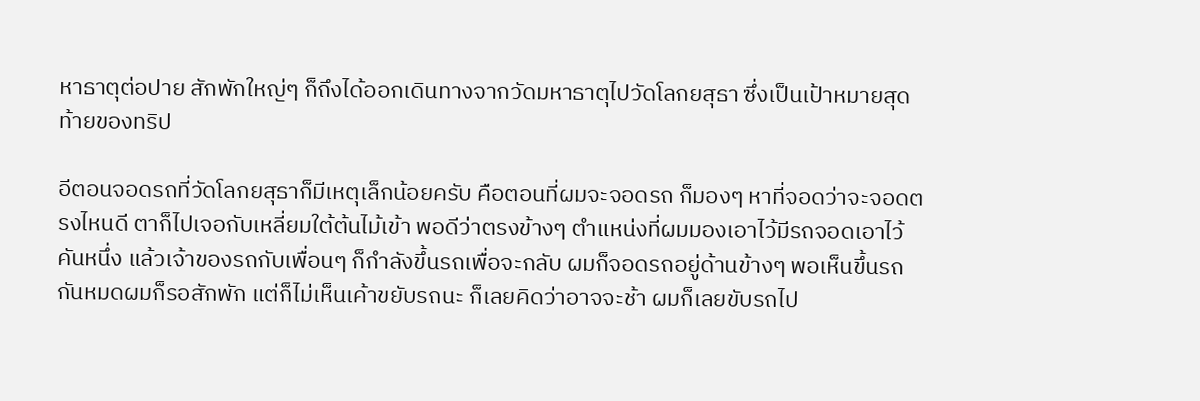หาธาตุต่อปาย สักพักใหญ่ๆ ก็ถึงได้ออกเดินทางจากวัดมหาธาตุไปวัดโลกยสุธา ซึ่งเป็นเป้าหมายสุดท้ายของทริป

อีตอนจอดรถที่วัดโลกยสุธาก็มีเหตุเล็กน้อยครับ คือตอนที่ผมจะจอดรถ ก็มองๆ หาที่จอดว่าจะจอดตรงไหนดี ตาก็ไปเจอกับเหลี่ยมใต้ต้นไม้เข้า พอดีว่าตรงข้างๆ ตำแหน่งที่ผมมองเอาไว้มีรถจอดเอาไว้คันหนึ่ง แล้วเจ้าของรถกับเพื่อนๆ ก็กำลังขึ้นรถเพื่อจะกลับ ผมก็จอดรถอยู่ด้านข้างๆ พอเห็นขึ้นรถกันหมดผมก็รอสักพัก แต่ก็ไม่เห็นเค้าขยับรถนะ ก็เลยคิดว่าอาจจะช้า ผมก็เลยขับรถไป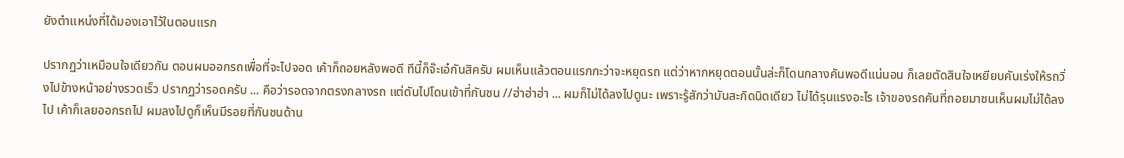ยังตำแหน่งที่ได้มองเอาไว้ในตอนแรก

ปรากฏว่าเหมือนใจเดียวกัน ตอนผมออกรถเพื่อที่จะไปจอด เค้าก็ถอยหลังพอดี ทีนี้ก็จ๊ะเอ๋กันสิครับ ผมเห็นแล้วตอนแรกกะว่าจะหยุดรถ แต่ว่าหากหยุดตอนนั้นล่ะก็โดนกลางคันพอดีแน่นอน ก็เลยตัดสินใจเหยียบคันเร่งให้รถวิ่งไปข้างหน้าอย่างรวดเร็ว ปรากฏว่ารอดครับ ... คือว่ารอดจากตรงกลางรถ แต่ดันไปโดนเข้าที่กันชน //ฮ่าฮ่าฮ่า ... ผมก็ไม่ได้ลงไปดูนะ เพราะรู้สักว่ามันสะกิดนิดเดียว ไม่ได้รุนแรงอะไร เจ้าของรถคันที่ถอยมาชนเห็นผมไม่ได้ลงไป เค้าก็เลยออกรถไป ผมลงไปดูก็เห็นมีรอยที่กันชนด้าน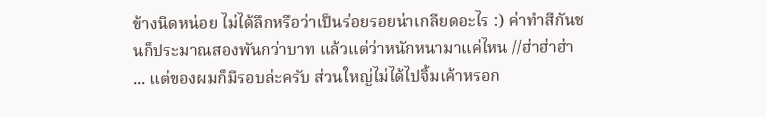ข้างนิดหน่อย ไม่ได้ลึกหรือว่าเป็นร่อยรอยน่าเกลียดอะไร :) ค่าทำสีกันชนก็ประมาณสองพันกว่าบาท แล้วแต่ว่าหนักหนามาแค่ไหน //ฮ่าฮ่าฮ่า ... แต่ของผมก็มีรอบล่ะครับ ส่วนใหญ่ไม่ได้ไปจิ้มเค้าหรอก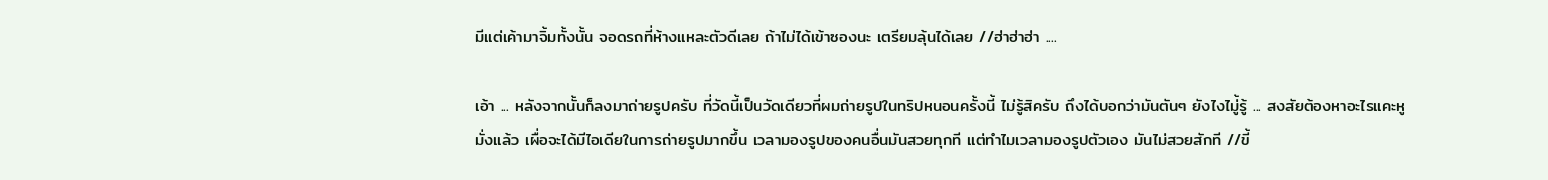มีแต่เค้ามาจิ้มทั้งนั้น จอดรถที่ห้างแหละตัวดีเลย ถ้าไม่ได้เข้าซองนะ เตรียมลุ้นได้เลย //ฮ่าฮ่าฮ่า ....

เอ้า ... หลังจากนั้นก็ลงมาถ่ายรูปครับ ที่วัดนี้เป็นวัดเดียวที่ผมถ่ายรูปในทริปหนอนครั้งนี้ ไม่รู้สิครับ ถึงได้บอกว่ามันตันๆ ยังไงไมู่้รู้ ... สงสัยต้องหาอะไรแคะหูมั่งแล้ว เผื่อจะได้มีไอเดียในการถ่ายรูปมากขึ้น เวลามองรูปของคนอื่นมันสวยทุกที แต่ทำไมเวลามองรูปตัวเอง มันไม่สวยสักที //ขี้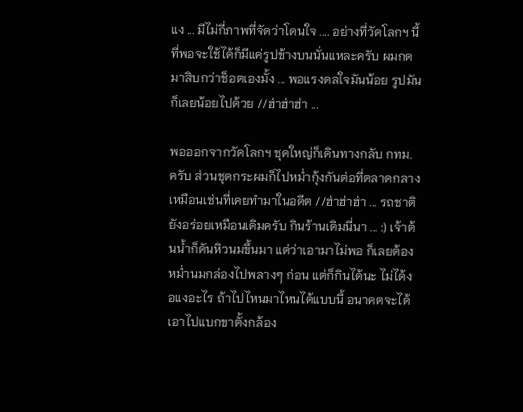แง ... มีไม่กี่ภาพที่จัดว่าโดนใจ .... อย่างที่วัดโลกฯ นี้ที่พอจะใช้ได้ก็มีแค่รูปข้างบนนั่นแหละครับ ผมกดมาสิบกว่าช็อตเองมั้ง ... พอแรงดลใจมันน้อย รูปมันก็เลยน้อยไปด้วย //ฮ่าฮ่าฮ่า ...

พอออกจากวัดโลกฯ ชุดใหญ่ก็เดินทางกลับ กทม. ครับ ส่วนชุดกระผมก็ไปหม่ำกุ้งกันต่อที่ตลาดกลางเหมือนเช่นที่เคยทำมาในอดีต //ฮ่าฮ่าฮ่า ... รถชาติยังอร่อยเหมือนเดิมครับ กินร้านเดิมนี่นา ... :) เจ้าต้นน้ำก็ดันหิวนมขึ้นมา แต่ว่าเอามาไม่พอ ก็เลยต้องหม่ำนมกล่องไปพลางๆ ก่อน แต่ก็กินได้นะ ไม่ได้งอแงอะไร ถ้าไปไหนมาไหนได้แบบนี้ อนาคตจะได้เอาไปแบกขาตั้งกล้อง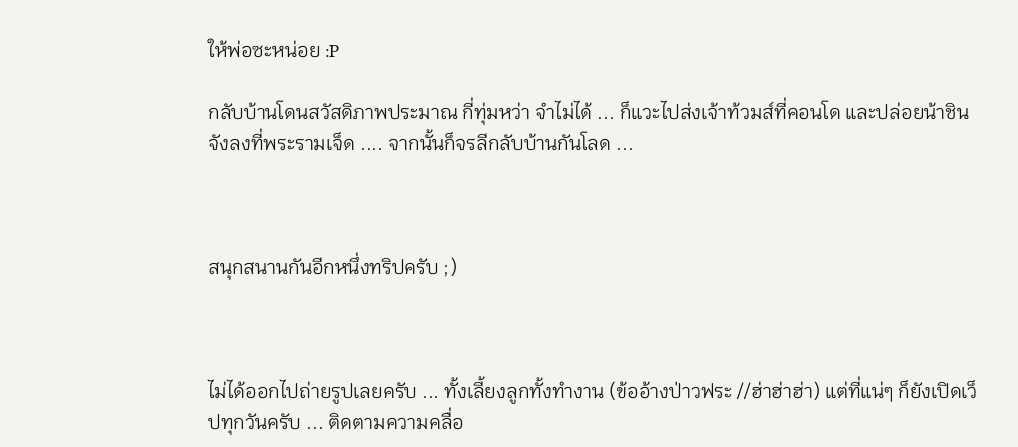ให้พ่อซะหน่อย :P

กลับบ้านโดนสวัสดิภาพประมาณ กี่ทุ่มหว่า จำไม่ได้ ... ก็แวะไปส่งเจ้าท้วมส์ที่คอนโด และปล่อยน้าชินจังลงที่พระรามเจ็ด .... จากนั้นก็จรลีกลับบ้านกันโลด ...



สนุกสนานกันอีกหนึ่งทริปครับ ;)



ไม่ได้ออกไปถ่ายรูปเลยครับ ... ทั้งเลี้ยงลูกทั้งทำงาน (ข้ออ้างป่าวฟระ //ฮ่าฮ่าฮ่า) แต่ที่แน่ๆ ก็ยังเปิดเว็ปทุกวันครับ ... ติดตามความคลื่อ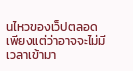นไหวของเว็ปตลอด เพียงแต่ว่าอาจจะไม่มีเวลาเข้ามา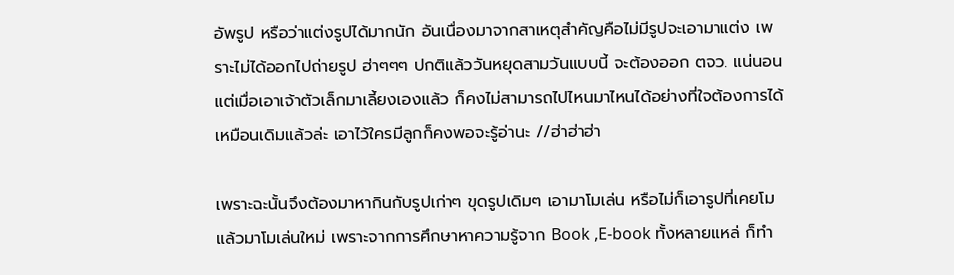อัพรูป หรือว่าแต่งรูปได้มากนัก อันเนื่องมาจากสาเหตุสำคัญคือไม่มีรูปจะเอามาแต่ง เพราะไม่ได้ออกไปถ่ายรูป ฮ่าๆๆๆ ปกติแล้ววันหยุดสามวันแบบนี้ จะต้องออก ตจว. แน่นอน แต่เมื่อเอาเจ้าตัวเล็กมาเลี้ยงเองแล้ว ก็คงไม่สามารถไปไหนมาไหนได้อย่างที่ใจต้องการได้เหมือนเดิมแล้วล่ะ เอาไว้ใครมีลูกก็คงพอจะรู้อ่านะ //ฮ่าฮ่าฮ่า

เพราะฉะนั้นจึงต้องมาหากินกับรูปเก่าๆ ขุดรูปเดิมๆ เอามาโมเล่น หรือไม่ก็เอารูปที่เคยโมแล้วมาโมเล่นใหม่ เพราะจากการศึกษาหาความรู้จาก Book ,E-book ทั้งหลายแหล่ ก็ทำ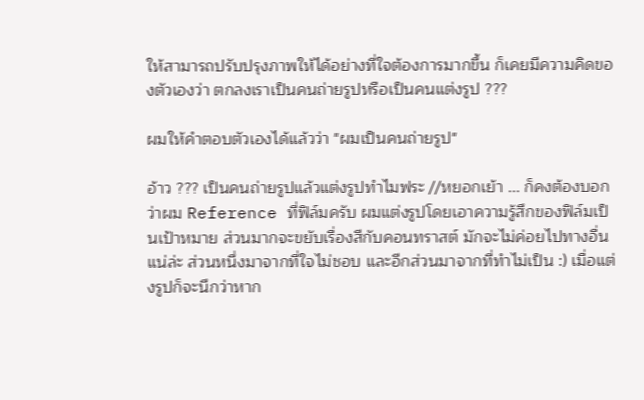ให้สามารถปรับปรุงภาพให้ได้อย่างที่ใจต้องการมากขึ้น ก็เคยมีความคิดของตัวเองว่า ตกลงเราเป็นคนถ่ายรูปหรือเป็นคนแต่งรูป ???

ผมให้คำตอบตัวเองได้แล้วว่า "ผมเป็นคนถ่ายรูป"

อ้าว ??? เป็นคนถ่ายรูปแล้วแต่งรูปทำไมฟระ //หยอกเย้า ... ก็คงต้องบอกว่าผม Reference ที่ฟิล์มครับ ผมแต่งรูปโดยเอาความรู้สึกของฟิล์มเป็นเป้าหมาย ส่วนมากจะขยับเรื่องสีกับคอนทราสต์ มักจะไม่ค่อยไปทางอื่น แน่ล่ะ ส่วนหนึ่งมาจากที่ใจไม่ชอบ และอีกส่วนมาจากที่ทำไม่เป็น :) เมื่อแต่งรูปก็จะนึกว่าหาก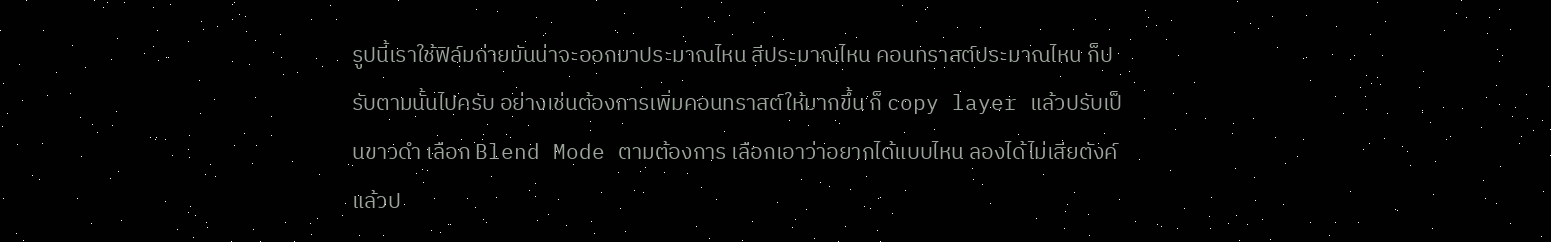รูปนี้เราใช้ฟิล์มถ่ายมันน่าจะออกมาประมาณไหน สีประมาณไหน คอนทราสต์ประมาณไหน ก็ปรับตามนั้นไปครับ อย่างเช่นต้องการเพิ่มคอนทราสต์ให้มากขึ้น ก็ copy layer แล้วปรับเป็นขาวดำ เลือก Blend Mode ตามต้องการ เลือกเอาว่าอยากได้แบบไหน ลองได้ไม่เสียตังค์ แล้วป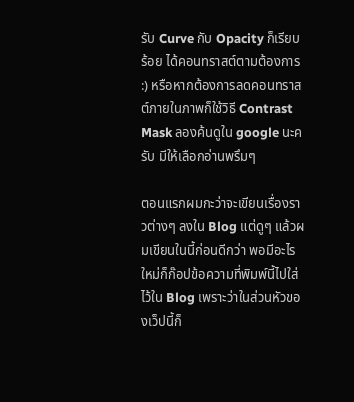รับ Curve กับ Opacity ก็เรียบร้อย ได้คอนทราสต์ตามต้องการ :) หรือหากต้องการลดคอนทราสต์ภายในภาพก็ใช้วิธี Contrast Mask ลองค้นดูใน google นะครับ มีให้เลือกอ่านพรึมๆ

ตอนแรกผมกะว่าจะเขียนเรื่องราวต่างๆ ลงใน Blog แต่ดูๆ แล้วผมเขียนในนี้ก่อนดีกว่า พอมีอะไรใหม่ก็ก๊อปข้อความที่พิมพ์นี้ไปใส่ไว้ใน Blog เพราะว่าในส่วนหัวของเว็ปนี้ก็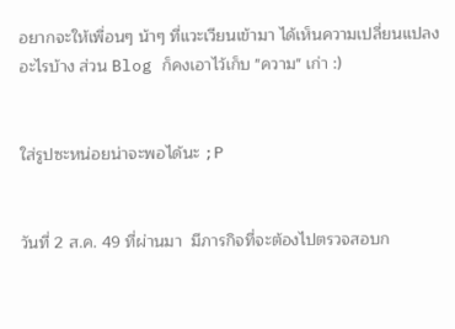อยากจะให้เพื่อนๆ น้าๆ ที่แวะเวียนเข้ามา ได้เห็นความเปลี่ยนแปลงอะไรบ้าง ส่วน Blog ก็คงเอาไว้เก็บ "ความ" เก่า :)


ใส่รูปซะหน่อยน่าจะพอได้นะ ;P


วันที่ 2 ส.ค. 49 ที่ผ่านมา  มีภารกิจที่จะต้องไปตรวจสอบก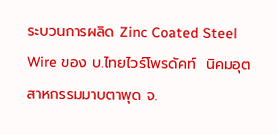ระบวนการผลิด Zinc Coated Steel Wire ของ บ.ไทยไวร์โพรดัคท์  นิคมอุตสาหกรรมมาบตาพุด จ.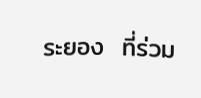ระยอง  ที่ร่วม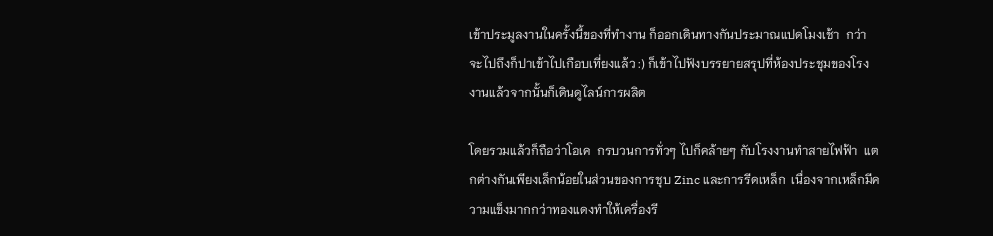เข้าประมูลงานในครั้งนี้ของที่ทำงาน ก็ออกเดินทางกันประมาณแปดโมงเช้า  กว่าจะไปถึงก็ปาเข้าไปเกือบเที่ยงแล้ว :) ก็เข้าไปฟังบรรยายสรุปที่ห้องประชุมของโรงงานแล้วจากนั้นก็เดินดูไลน์การผลิต

โดยรวมแล้วก็ถือว่าโอเค  กรบวนการทั่วๆ ไปก็คล้ายๆ กับโรงงานทำสายไฟฟ้า  แตกต่างกันเพียงเล็กน้อยในส่วนของการชุบ Zinc และการรีดเหล็ก  เนื่องจากเหล็กมีความแข็งมากกว่าทองแดงทำให้เครื่องรี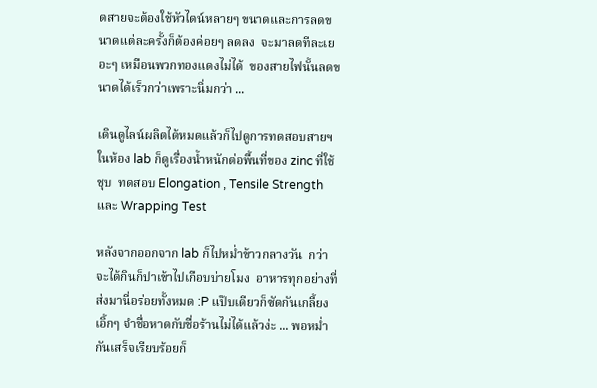ดสายจะต้องใช้หัวไดน์หลายๆ ขนาดและการลดขนาดแต่ละครั้งก็ต้องค่อยๆ ลดลง  จะมาลดทีละเยอะๆ เหมือนพวกทองแดงไม่ได้  ของสายไฟนั้นลดขนาดได้เร็วกว่าเพราะนิ่มกว่า ...

เดินดูไลน์ผลิตได้หมดแล้วก็ไปดูการทดสอบสายฯ ในห้อง lab ก็ดูเรื่องน้ำหนักต่อพื้นที่ของ zinc ที่ใช้ชุบ  ทดสอบ Elongation , Tensile Strength และ Wrapping Test

หลังจากออกจาก lab ก็ไปหม่ำข้าวกลางวัน  กว่าจะได้กินก็ปาเข้าไปเกือบบ่ายโมง  อาหารทุกอย่างที่ส่งมานี่อร่อยทั้งหมด :P แป๊บเดียวก็ซัดกันเกลี้ยง เอิ้กๆ จำชื่อหาดกับชื่อร้านไม่ได้แล้วง่ะ ... พอหม่ำกันเสร็จเรียบร้อยก็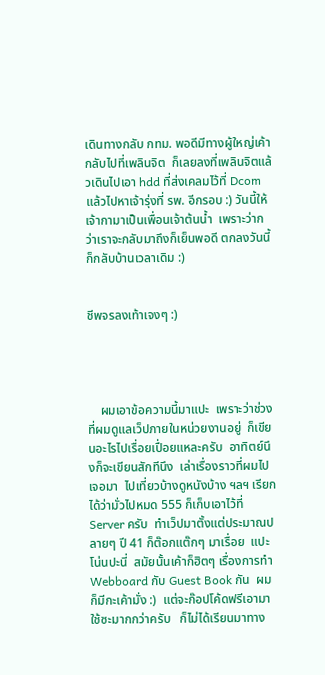เดินทางกลับ กทม. พอดีมีทางผู้ใหญ่เค้ากลับไปที่เพลินจิต  ก็เลยลงที่เพลินจิตแล้วเดินไปเอา hdd ที่ส่งเคลมไว้ที่ Dcom แล้วไปหาเจ้ารุ่งที่ รพ. อีกรอบ :) วันนี้ให้เจ้ากามาเป็นเพื่อนเจ้าต้นน้ำ  เพราะว่ากว่าเราจะกลับมาถึงก็เย็นพอดี ตกลงวันนี้ก็กลับบ้านเวลาเดิม :)


ชีพจรลงเท้าเจงๆ :)




    ผมเอาข้อความนี้มาแปะ  เพราะว่าช่วงที่ผมดูแลเว็ปภายในหน่วยงานอยู่  ก็เขียนอะไรไปเรื่อยเปื่อยแหละครับ  อาทิตย์นึงก็จะเขียนสักทีนึง  เล่าเรื่องราวที่ผมไปเจอมา  ไปเที่ยวบ้างดูหนังบ้าง ฯลฯ เรียกได้ว่ามั่วไปหมด 555 ก็เก็บเอาไว้ที่ Server ครับ  ทำเว็ปมาตั้งแต่ประมาณปลายๆ ปี 41 ก็ต๊อกแต๊กๆ มาเรื่อย  แปะโน่นปะนี่  สมัยนั้นเค้าก็ฮิตๆ เรื่องการทำ Webboard กับ Guest Book กัน  ผมก็มีกะเค้ามั่ง :)  แต่จะก๊อปโค้ดฟรีเอามาใช้ซะมากกว่าครับ   ก็ไม่ได้เรียนมาทาง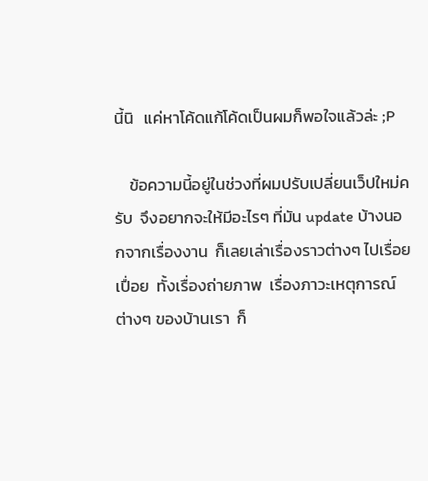นี้นิ   แค่หาโค้ดแก้โค้ดเป็นผมก็พอใจแล้วล่ะ ;P

    ข้อความนี้อยู่ในช่วงที่ผมปรับเปลี่ยนเว็ปใหม่ครับ  จึงอยากจะให้มีอะไรๆ ที่มัน update บ้างนอกจากเรื่องงาน  ก็เลยเล่าเรื่องราวต่างๆ ไปเรื่อยเปื่อย  ทั้งเรื่องถ่ายภาพ  เรื่องภาวะเหตุการณ์ต่างๆ ของบ้านเรา  ก็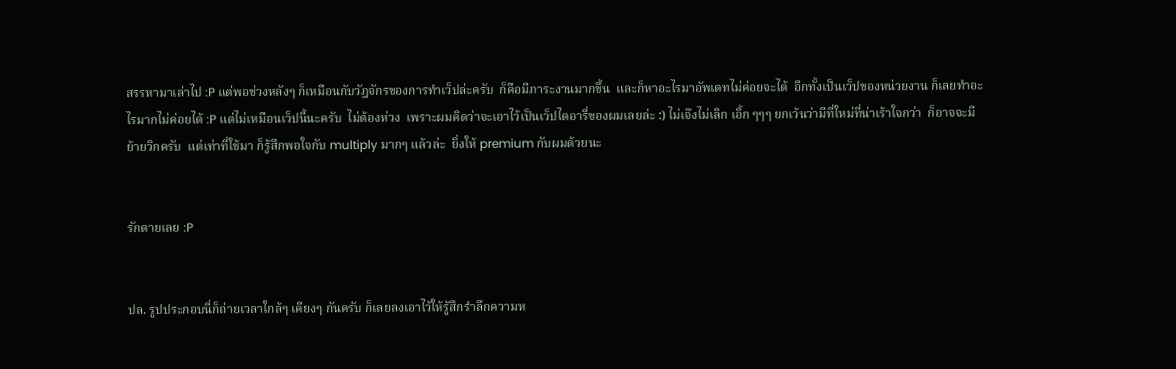สรรหามาเล่าไป :P แต่พอช่วงหลังๆ ก็เหมือนกับวัฎจักรของการทำเว็ปล่ะครับ  ก็คือมีภาระงานมากขึ้น  และก็หาอะไรมาอัพเดทไม่ค่อยจะได้  อีกทั้งเป็นเว็ปของหน่วยงาน ก็เลยทำอะไรมากไม่ค่อยได้ :P แต่ไม่เหมือนเว็ปนี้นะครับ  ไม่ต้องห่วง  เพราะผมคิดว่าจะเอาไว้เป็นเว็ปไดอารี่ของผมเลยล่ะ :) ไม่เจ๊งไม่เลิก เอิ้ก ๆๆๆ ยกเว้นว่ามีที่ใหม่ที่น่าเร้าใจกว่า  ก็อาจจะมีย้ายวิกครับ  แต่เท่าที่ใช้มา ก็รู้สึกพอใจกับ multiply มากๆ แล้วล่ะ  ยิ่งให้ premium กับผมด้วยนะ


รักตายเลย :P


ปล. รูปประกอบนี่ก็ถ่ายเวลาใกล้ๆ เคียงๆ กันครับ ก็เลยลงเอาไว้ให้รู้สึกรำลึกความห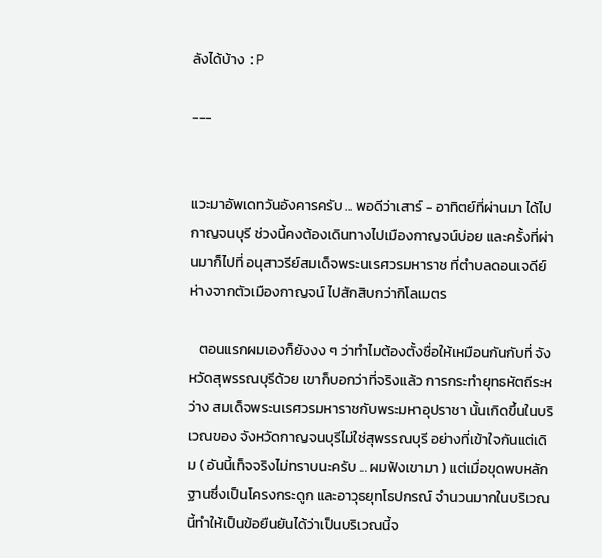ลังได้บ้าง :P

---


แวะมาอัพเดทวันอังคารครับ ... พอดีว่าเสาร์ - อาทิตย์ที่ผ่านมา ได้ไปกาญจนบุรี ช่วงนี้คงต้องเดินทางไปเมืองกาญจน์บ่อย และครั้งที่ผ่านมาก็ไปที่ อนุสาวรีย์สมเด็จพระนเรศวรมหาราช ที่ตำบลดอนเจดีย์ ห่างจากตัวเมืองกาญจน์ ไปสักสิบกว่ากิโลเมตร

   ตอนแรกผมเองก็ยังงง ๆ ว่าทำไมต้องตั้งชื่อให้เหมือนกันกับที่ จังหวัดสุพรรณบุรีด้วย เขาก็บอกว่าที่จริงแล้ว การกระทำยุทธหัตถีระหว่าง สมเด็จพระนเรศวรมหาราชกับพระมหาอุปราชา นั้นเกิดขึ้นในบริเวณของ จังหวัดกาญจนบุรีไม่ใช่สุพรรณบุรี อย่างที่เข้าใจกันแต่เดิม ( อันนี้เท็จจริงไม่ทราบนะครับ ... ผมฟังเขามา ) แต่เมื่อขุดพบหลักฐานซึ่งเป็นโครงกระดูก และอาวุธยุทโธปกรณ์ จำนวนมากในบริเวณนี้ทำให้เป็นข้อยืนยันได้ว่าเป็นบริเวณนี้จ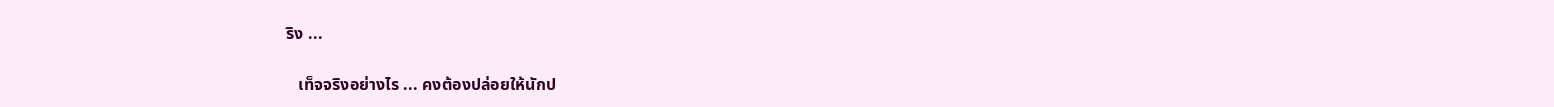ริง ...

   เท็จจริงอย่างไร ... คงต้องปล่อยให้นักป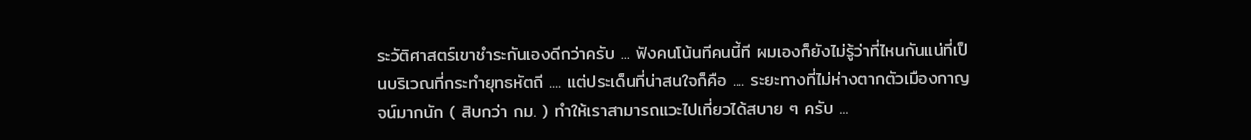ระวัติศาสตร์เขาชำระกันเองดีกว่าครับ ... ฟังคนโน้นทีคนนี้ที ผมเองก็ยังไม่รู้ว่าที่ไหนกันแน่ที่เป็นบริเวณที่กระทำยุทธหัตถี .... แต่ประเด็นที่น่าสนใจก็คือ .... ระยะทางที่ไม่ห่างตากตัวเมืองกาญจน์มากนัก ( สิบกว่า กม. ) ทำให้เราสามารถแวะไปเที่ยวได้สบาย ๆ ครับ ...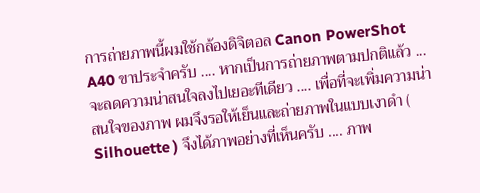การถ่ายภาพนี้ผมใช้กล้องดิจิตอล Canon PowerShot A40 ขาประจำครับ .... หากเป็นการถ่ายภาพตามปกติแล้ว ... จะลดความน่าสนใจลงไปเยอะทีเดียว .... เพื่อที่จะเพิ่มความน่าสนใจของภาพ ผมจึงรอให้เย็นและถ่ายภาพในแบบเงาดำ ( Silhouette ) จึงได้ภาพอย่างที่เห็นครับ .... ภาพ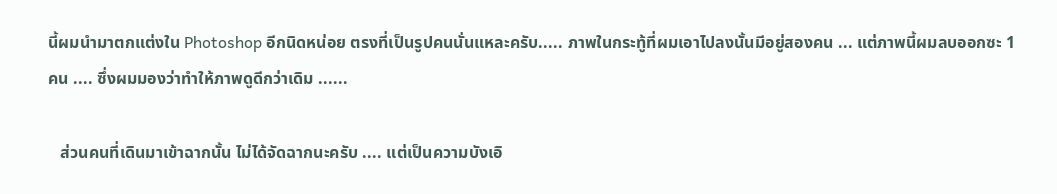นี้ผมนำมาตกแต่งใน Photoshop อีกนิดหน่อย ตรงที่เป็นรูปคนนั่นแหละครับ..... ภาพในกระทู้ที่ผมเอาไปลงนั้นมีอยู่สองคน ... แต่ภาพนี้ผมลบออกซะ 1 คน .... ซึ่งผมมองว่าทำให้ภาพดูดีกว่าเดิม ......

   ส่วนคนที่เดินมาเข้าฉากนั้น ไม่ได้จัดฉากนะครับ .... แต่เป็นความบังเอิ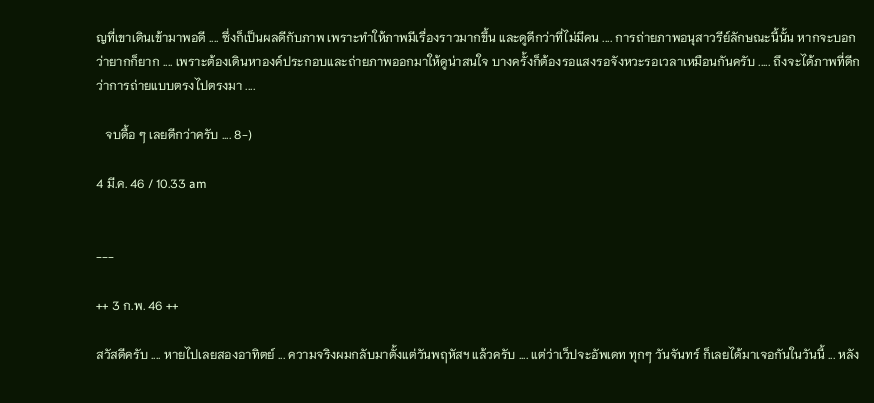ญที่เขาเดินเข้ามาพอดี .... ซึ่งก็เป็นผลดีกับภาพ เพราะทำให้ภาพมีเรื่องราวมากขึ้น และดูดีกว่าที่ไม่มีคน .... การถ่ายภาพอนุสาวรีย์ลักษณะนี้นั้น หากจะบอกว่ายากก็ยาก .... เพราะต้องเดินหาองค์ประกอบและถ่ายภาพออกมาให้ดูน่าสนใจ บางครั้งก็ต้องรอแสงรอจังหวะรอเวลาเหมือนกันครับ ..... ถึงจะได้ภาพที่ดีกว่าการถ่ายแบบตรงไปตรงมา ....

   จบดื้อ ๆ เลยดีกว่าครับ .... 8-)

4 มี.ค. 46 / 10.33 am


---

++ 3 ก.พ. 46 ++

สวัสดีครับ .... หายไปเลยสองอาทิตย์ ... ความจริงผมกลับมาตั้งแต่วันพฤหัสฯ แล้วครับ .... แต่ว่าเว็ปจะอัพเดท ทุกๆ วันจันทร์ ก็เลยได้มาเจอกันในวันนี้ ... หลัง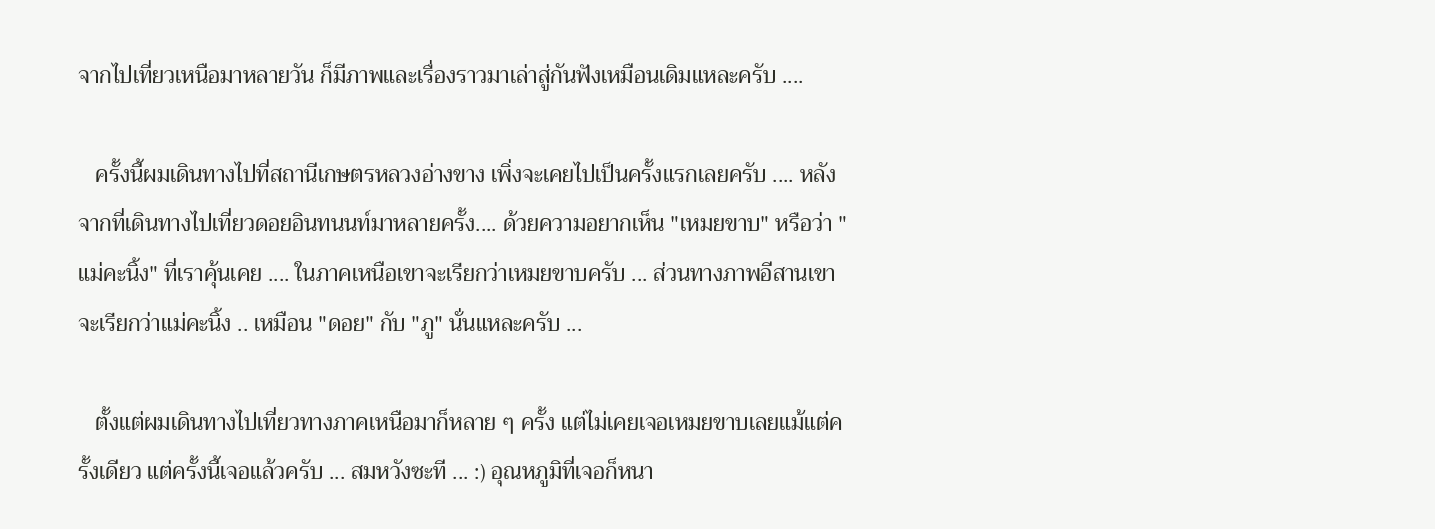จากไปเที่ยวเหนือมาหลายวัน ก็มีภาพและเรื่องราวมาเล่าสู่กันฟังเหมือนเดิมแหละครับ ....

   ครั้งนี้ผมเดินทางไปที่สถานีเกษตรหลวงอ่างขาง เพิ่งจะเคยไปเป็นครั้งแรกเลยครับ .... หลังจากที่เดินทางไปเที่ยวดอยอินทนนท์มาหลายครั้ง.... ด้วยความอยากเห็น "เหมยขาบ" หรือว่า "แม่คะนิ้ง" ที่เราคุ้นเคย .... ในภาคเหนือเขาจะเรียกว่าเหมยขาบครับ ... ส่วนทางภาพอีสานเขาจะเรียกว่าแม่คะนิ้ง .. เหมือน "ดอย" กับ "ภู" นั่นแหละครับ ...

   ตั้งแต่ผมเดินทางไปเที่ยวทางภาคเหนือมาก็หลาย ๆ ครั้ง แต่ไม่เคยเจอเหมยขาบเลยแม้แต่ครั้งเดียว แต่ครั้งนี้เจอแล้วครับ ... สมหวังซะที ... :) อุณหภูมิที่เจอก็หนา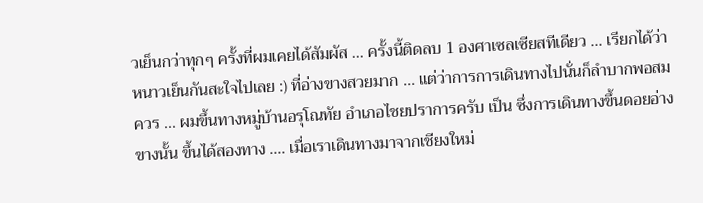วเย็นกว่าทุกๆ ครั้งที่ผมเคยได้สัมผัส ... ครั้งนี้ติดลบ 1 องศาเซลเซียสทีเดียว ... เรียกได้ว่าหนาวเย็นกันสะใจไปเลย :) ที่อ่างขางสวยมาก ... แต่ว่าการการเดินทางไปนั่นก็ลำบากพอสมควร ... ผมขึ้นทางหมู่บ้านอรุโณทัย อำเภอไชยปราการครับ เป็น ซึ่งการเดินทางขึ้นดอยอ่างขางนั้น ขึ้นได้สองทาง .... เมื่อเราเดินทางมาจากเชียงใหม่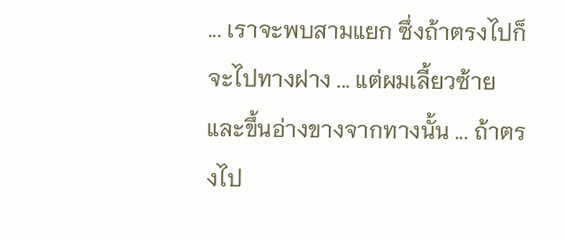... เราจะพบสามแยก ซึ่งถ้าตรงไปก็จะไปทางฝาง ... แต่ผมเลี้ยวซ้าย และขึ้นอ่างขางจากทางนั้น ... ถ้าตรงไป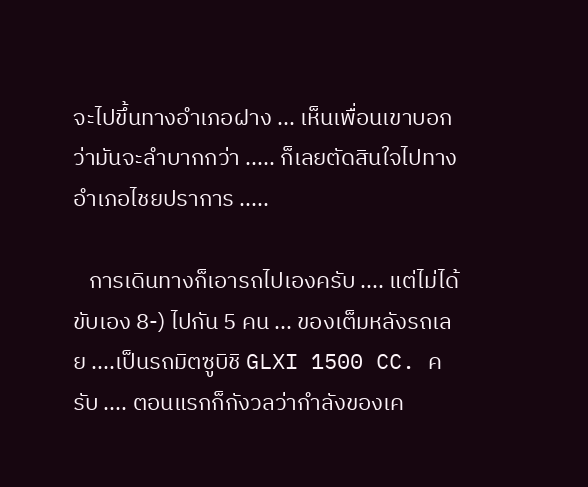จะไปขึ้นทางอำเภอฝาง ... เห็นเพื่อนเขาบอกว่ามันจะลำบากกว่า ..... ก็เลยตัดสินใจไปทางอำเภอไชยปราการ .....

   การเดินทางก็เอารถไปเองครับ .... แต่ไม่ได้ขับเอง 8-) ไปกัน 5 คน ... ของเต็มหลังรถเลย ....เป็นรถมิตซูบิชิ GLXI 1500 CC. ครับ .... ตอนแรกก็กังวลว่ากำลังของเค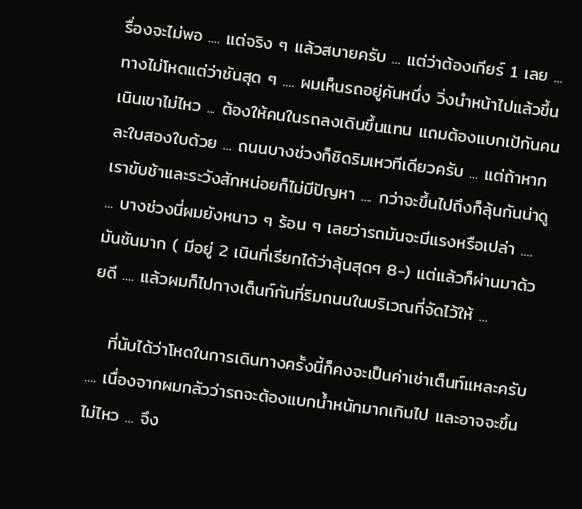รื่องจะไม่พอ .... แต่จริง ๆ แล้วสบายครับ ... แต่ว่าต้องเกียร์ 1 เลย ... ทางไม่โหดแต่ว่าชันสุด ๆ .... ผมเห็นรถอยู่คันหนึ่ง วิ่งนำหน้าไปแล้วขึ้นเนินเขาไม่ไหว ... ต้องให้คนในรถลงเดินขึ้นแทน แถมต้องแบกเป้กันคนละใบสองใบด้วย ... ถนนบางช่วงก็ชิดริมเหวทีเดียวครับ ... แต่ถ้าหากเราขับช้าและระวังสักหน่อยก็ไม่มีปัญหา .... กว่าจะขึ้นไปถึงก็ลุ้นกันน่าดู ... บางช่วงนี่ผมยังหนาว ๆ ร้อน ๆ เลยว่ารถมันจะมีแรงหรือเปล่า .... มันชันมาก ( มีอยู่ 2 เนินที่เรียกได้ว่าลุ้นสุดๆ 8-) แต่แล้วก็ผ่านมาด้วยดี .... แล้วผมก็ไปกางเต็นท์กันที่ริมถนนในบริเวณที่จัดไว้ให้ ...

   ที่นับได้ว่าโหดในการเดินทางครั้งนี้ก็คงจะเป็นค่าเช่าเต็นท์แหละครับ .... เนื่องจากผมกลัวว่ารถจะต้องแบกน้ำหนักมากเกินไป และอาจจะขึ้นไม่ไหว ... จึง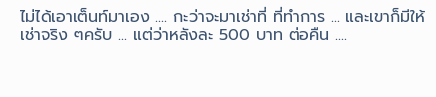ไม่ได้เอาเต็นท์มาเอง .... กะว่าจะมาเช่าที่ ที่ทำการ ... และเขาก็มีให้เช่าจริง ๆครับ ... แต่ว่าหลังละ 500 บาท ต่อคืน ....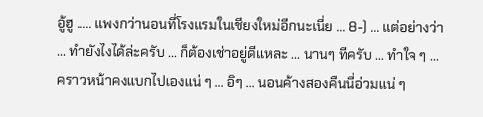อู้ฮู ..... แพงกว่านอนที่โรงแรมในเชียงใหม่อีกนะเนี่ย ... 8-) ... แต่อย่างว่า ... ทำยังไงได้ล่ะครับ ... ก็ต้องเช่าอยู่ดีแหละ ... นานๆ ทีครับ ... ทำใจ ๆ ... คราวหน้าคงแบกไปเองแน่ ๆ ... อิๆ ... นอนค้างสองคืนนี่อ่วมแน่ ๆ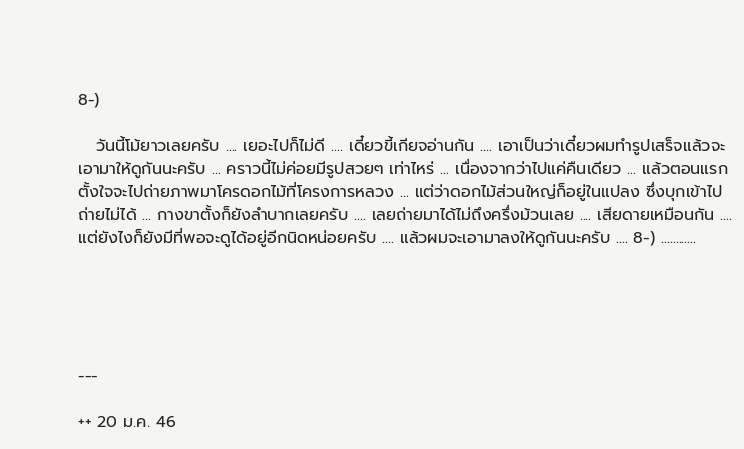8-)

   วันนี้โม้ยาวเลยครับ .... เยอะไปก็ไม่ดี .... เดี๋ยวขี้เกียจอ่านกัน .... เอาเป็นว่าเดี๋ยวผมทำรูปเสร็จแล้วจะเอามาให้ดูกันนะครับ ... คราวนี้ไม่ค่อยมีรูปสวยๆ เท่าไหร่ ... เนื่องจากว่าไปแค่คืนเดียว ... แล้วตอนแรกตั้งใจจะไปถ่ายภาพมาโครดอกไม้ที่โครงการหลวง ... แต่ว่าดอกไม้ส่วนใหญ่ก็อยู่ในแปลง ซึ่งบุกเข้าไปถ่ายไม่ได้ ... กางขาตั้งก็ยังลำบากเลยครับ .... เลยถ่ายมาได้ไม่ถึงครึ่งม้วนเลย .... เสียดายเหมือนกัน .... แต่ยังไงก็ยังมีที่พอจะดูได้อยู่อีกนิดหน่อยครับ .... แล้วผมจะเอามาลงให้ดูกันนะครับ .... 8-) ............





---

++ 20 ม.ค. 46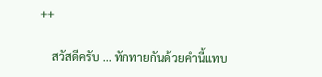++

    สวัสดีครับ ... ทักทายกันด้วยคำนี้แทบ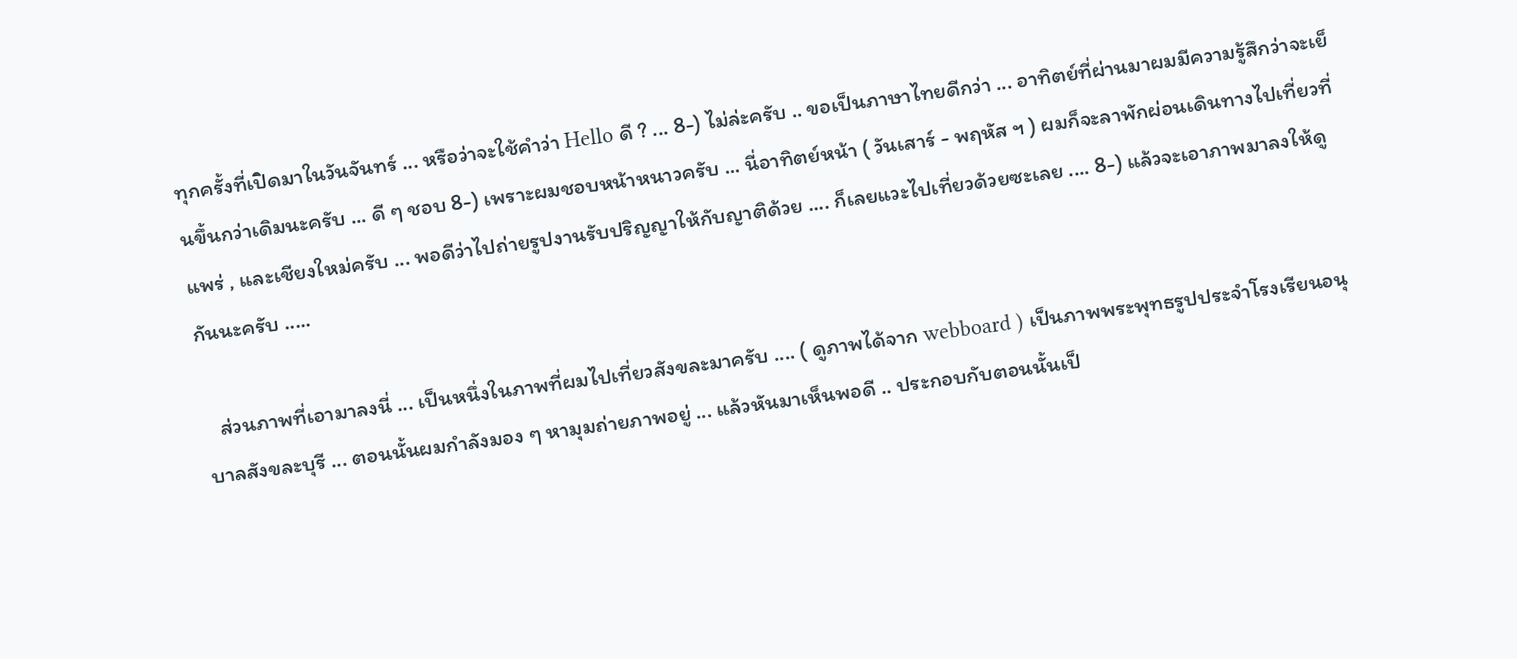ทุกครั้งที่เปิดมาในวันจันทร์ ... หรือว่าจะใช้คำว่า Hello ดี ? ... 8-) ไม่ล่ะครับ .. ขอเป็นภาษาไทยดีกว่า ... อาทิตย์ที่ผ่านมาผมมีความรู้สึกว่าจะเย็นขึ้นกว่าเดิมนะครับ ... ดี ๆ ชอบ 8-) เพราะผมชอบหน้าหนาวครับ ... นี่อาทิตย์หน้า ( วันเสาร์ - พฤหัส ฯ ) ผมก็จะลาพักผ่อนเดินทางไปเที่ยวที่แพร่ , และเชียงใหม่ครับ ... พอดีว่าไปถ่ายรูปงานรับปริญญาให้กับญาติด้วย .... ก็เลยแวะไปเที่ยวด้วยซะเลย .... 8-) แล้วจะเอาภาพมาลงให้ดูกันนะครับ .....

   ส่วนภาพที่เอามาลงนี่ ... เป็นหนึ่งในภาพที่ผมไปเที่ยวสังขละมาครับ .... ( ดูภาพได้จาก webboard ) เป็นภาพพระพุทธรูปประจำโรงเรียนอนุบาลสังขละบุรี ... ตอนนั้นผมกำลังมอง ๆ หามุมถ่ายภาพอยู่ ... แล้วหันมาเห็นพอดี .. ประกอบกับตอนนั้นเป็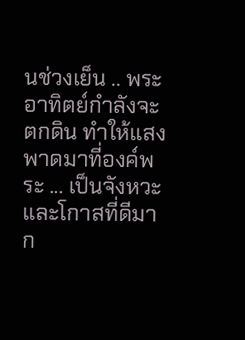นช่วงเย็น .. พระอาทิตย์กำลังจะตกดิน ทำให้แสงพาดมาที่องค์พระ ... เป็นจังหวะและโกาสที่ดีมาก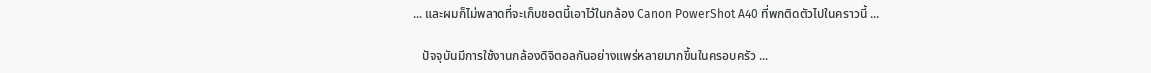... และผมก็ไม่พลาดที่จะเก็บชอตนี้เอาไว้ในกล้อง Canon PowerShot A40 ที่พกติดตัวไปในคราวนี้ ...

   ปัจจุบันมีการใช้งานกล้องดิจิตอลกันอย่างแพร่หลายมากขึ้นในครอบครัว ...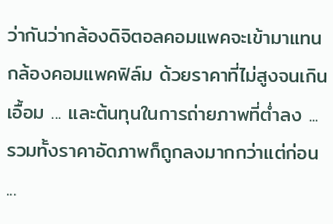ว่ากันว่ากล้องดิจิตอลคอมแพคจะเข้ามาแทนกล้องคอมแพคฟิล์ม ด้วยราคาที่ไม่สูงจนเกินเอื้อม ... และต้นทุนในการถ่ายภาพที่ต่ำลง ... รวมทั้งราคาอัดภาพก็ถูกลงมากกว่าแต่ก่อน ...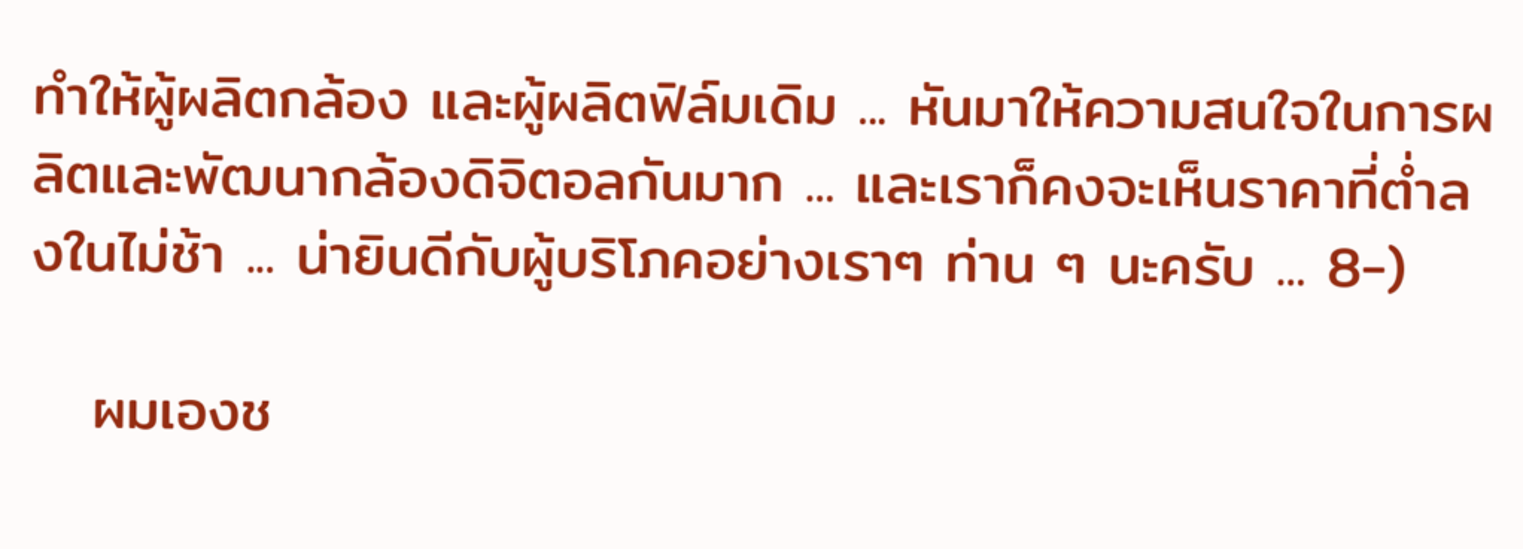ทำให้ผู้ผลิตกล้อง และผู้ผลิตฟิล์มเดิม ... หันมาให้ความสนใจในการผลิตและพัฒนากล้องดิจิตอลกันมาก ... และเราก็คงจะเห็นราคาที่ต่ำลงในไม่ช้า ... น่ายินดีกับผู้บริโภคอย่างเราๆ ท่าน ๆ นะครับ ... 8-)

   ผมเองช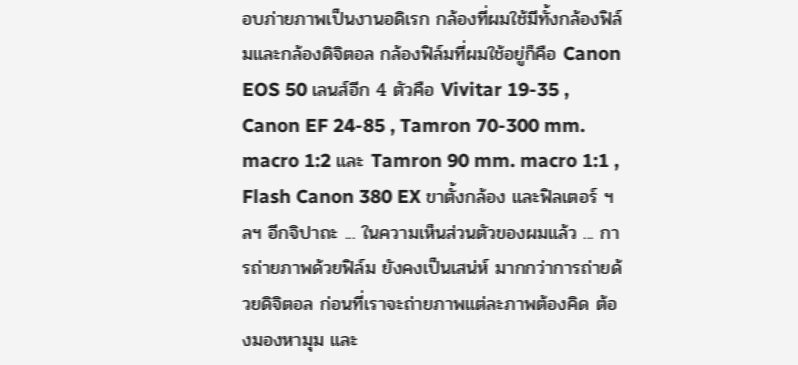อบภ่ายภาพเป็นงานอดิเรก กล้องที่ผมใช้มีทั้งกล้องฟิล์มและกล้องดิจิตอล กล้องฟิล์มที่ผมใช้อยู่ก็คือ Canon EOS 50 เลนส์อีก 4 ตัวคือ Vivitar 19-35 , Canon EF 24-85 , Tamron 70-300 mm. macro 1:2 และ Tamron 90 mm. macro 1:1 , Flash Canon 380 EX ขาตั้งกล้อง และฟิลเตอร์ ฯลฯ อีกจิปาถะ ... ในความเห็นส่วนตัวของผมแล้ว ... การถ่ายภาพด้วยฟิล์ม ยังคงเป็นเสน่ห์ มากกว่าการถ่ายด้วยดิจิตอล ก่อนที่เราจะถ่ายภาพแต่ละภาพต้องคิด ต้องมองหามุม และ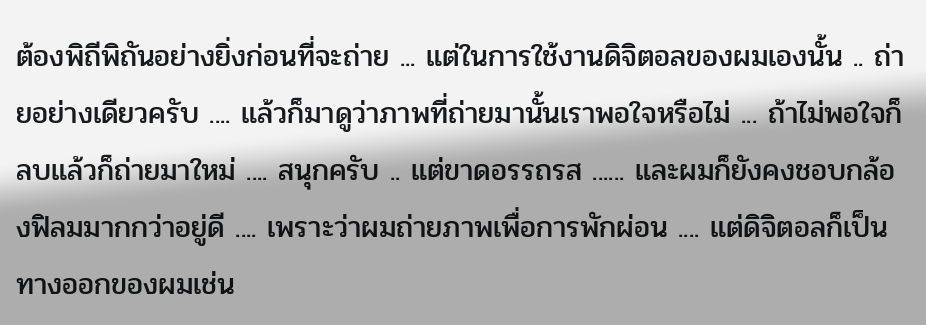ต้องพิถีพิถันอย่างยิ่งก่อนที่จะถ่าย ... แต่ในการใช้งานดิจิตอลของผมเองนั้น .. ถ่ายอย่างเดียวครับ .... แล้วก็มาดูว่าภาพที่ถ่ายมานั้นเราพอใจหรือไม่ ... ถ้าไม่พอใจก็ลบแล้วก็ถ่ายมาใหม่ .... สนุกครับ .. แต่ขาดอรรถรส ...... และผมก็ยังคงชอบกล้องฟิลมมากกว่าอยู่ดี .... เพราะว่าผมถ่ายภาพเพื่อการพักผ่อน .... แต่ดิจิตอลก็เป็นทางออกของผมเช่น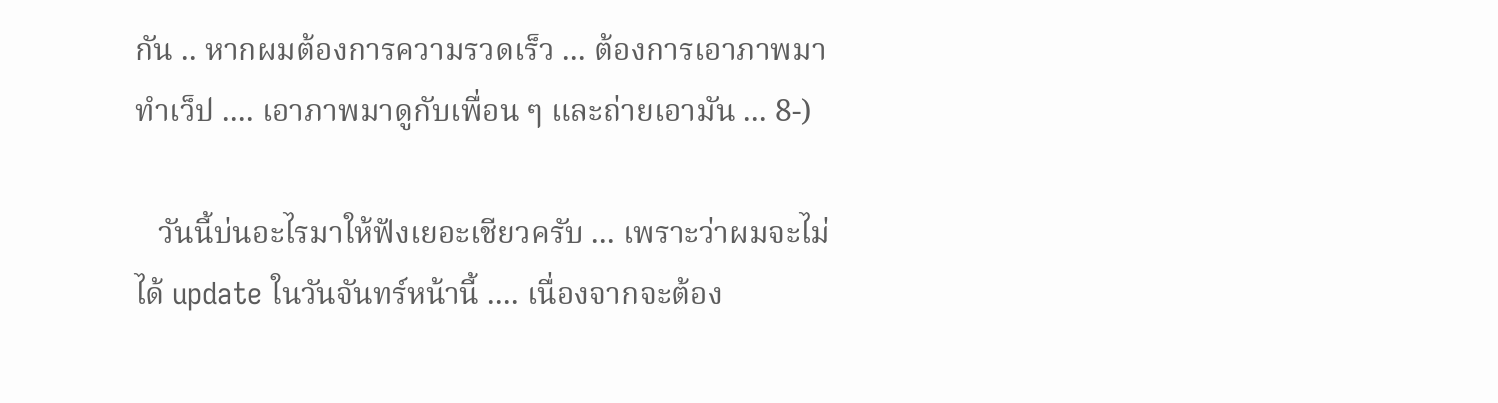กัน .. หากผมต้องการความรวดเร็ว ... ต้องการเอาภาพมาทำเว็ป .... เอาภาพมาดูกับเพื่อน ๆ และถ่ายเอามัน ... 8-)

   วันนี้บ่นอะไรมาให้ฟังเยอะเชียวครับ ... เพราะว่าผมจะไม่ได้ update ในวันจันทร์หน้านี้ .... เนื่องจากจะต้อง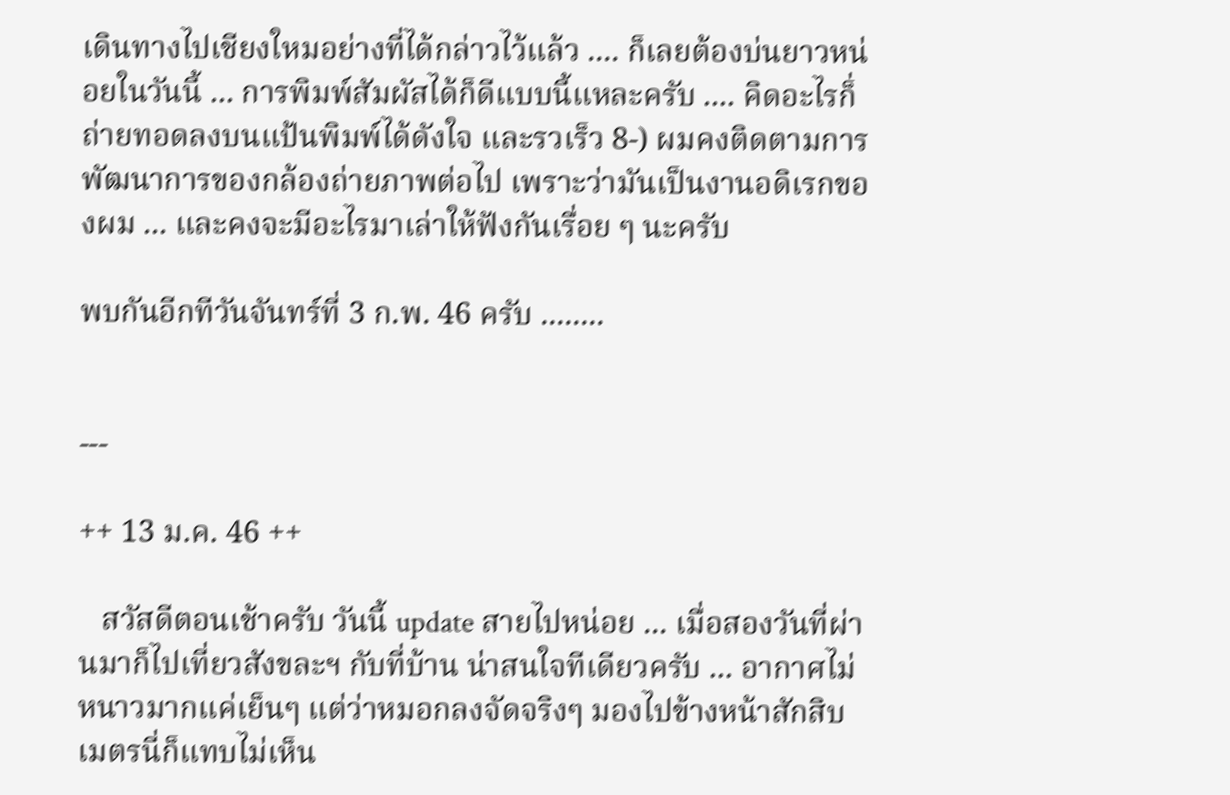เดินทางไปเชียงใหมอย่างที่ได้กล่าวไว้แล้ว .... ก็เลยต้องบ่นยาวหน่อยในวันนี้ ... การพิมพ์สัมผัสได้ก็ดีแบบนี้แหละครับ .... คิดอะไรก็่ถ่ายทอดลงบนแป้นพิมพ์ได้ดังใจ และรวเร็ว 8-) ผมคงติดตามการพัฒนาการของกล้องถ่ายภาพต่อไป เพราะว่ามันเป็นงานอดิเรกของผม ... และคงจะมีอะไรมาเล่าให้ฟังกันเรื่อย ๆ นะครับ

พบกันอีกทีวันจันทร์ที่ 3 ก.พ. 46 ครับ ........


---

++ 13 ม.ค. 46 ++

   สวัสดีตอนเช้าครับ วันนี้ update สายไปหน่อย ... เมื่อสองวันที่ผ่านมาก็ไปเที่ยวสังขละฯ กับที่บ้าน น่าสนใจทีเดียวครับ ... อากาศไม่หนาวมากแค่เย็นๆ แต่ว่าหมอกลงจัดจริงๆ มองไปข้างหน้าสักสิบเมตรนี่ก็แทบไม่เห็น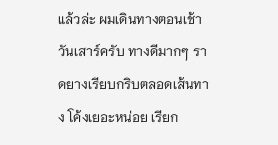แล้วล่ะ ผมเดินทางตอนเช้าวันเสาร์ครับ ทางดีมากๆ ราดยางเรียบกริบตลอดเส้นทาง โค้งเยอะหน่อย เรียก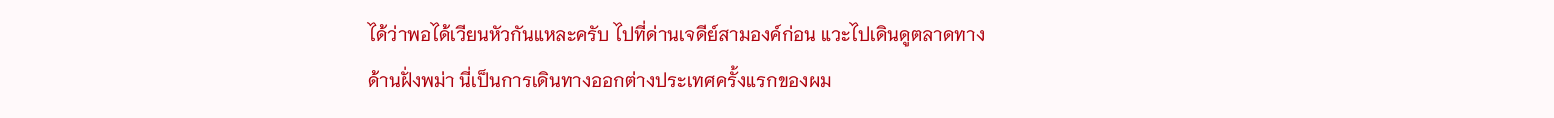ได้ว่าพอได้เวียนหัวกันแหละครับ ไปที่ด่านเจดีย์สามองค์ก่อน แวะไปเดินดูตลาดทางด้านฝั่งพม่า นี่เป็นการเดินทางออกต่างประเทศครั้งแรกของผม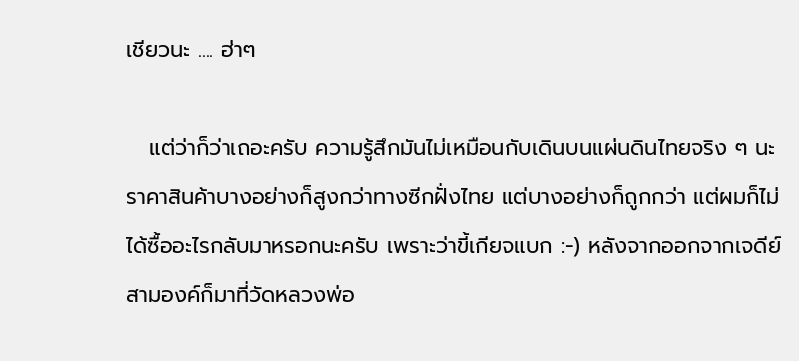เชียวนะ .... ฮ่าๆ

   แต่ว่าก็ว่าเถอะครับ ความรู้สึกมันไม่เหมือนกับเดินบนแผ่นดินไทยจริง ๆ นะ ราคาสินค้าบางอย่างก็สูงกว่าทางซีกฝั่งไทย แต่บางอย่างก็ถูกกว่า แต่ผมก็ไม่ได้ซื้ออะไรกลับมาหรอกนะครับ เพราะว่าขี้เกียจแบก :-) หลังจากออกจากเจดีย์สามองค์ก็มาที่วัดหลวงพ่อ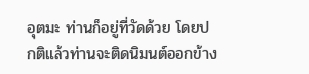อุตมะ ท่านก็อยู่ที่วัดด้วย โดยปกติแล้วท่านจะติดนิมนต์ออกข้าง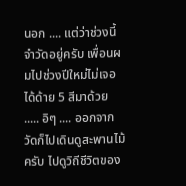นอก .... แต่ว่าช่วงนี้จำวัดอยู่ครับ เพื่อนผมไปช่วงปีใหม่ไม่เจอ ได้ด้าย 5 สีมาด้วย ..... อิๆ .... ออกจากวัดก็ไปเดินดูสะพานไม้ครับ ไปดูวิถีชีวิตของ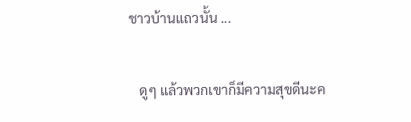ชาวบ้านแถวนั้น ...

   ดูๆ แล้วพวกเขาก็มีความสุขดีนะค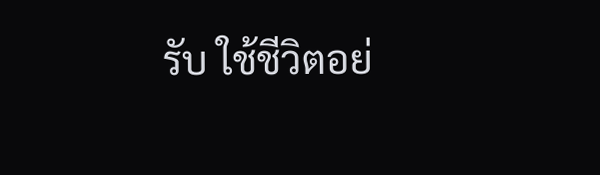รับ ใช้ชีวิตอย่